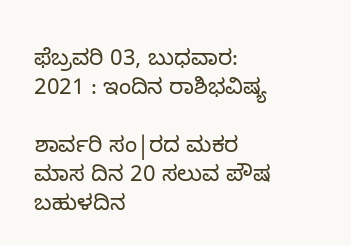ಫೆಬ್ರವರಿ 03, ಬುಧವಾರ: 2021 : ಇಂದಿನ ರಾಶಿಭವಿಷ್ಯ

ಶಾರ್ವರಿ ಸಂ|ರದ ಮಕರ ಮಾಸ ದಿನ 20 ಸಲುವ ಪೌಷ ಬಹುಳದಿನ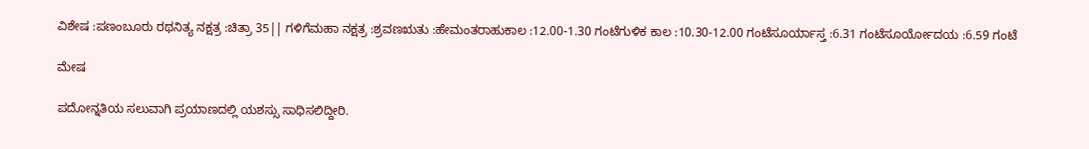ವಿಶೇಷ :ಪಣಂಬೂರು ರಥನಿತ್ಯ ನಕ್ಷತ್ರ :ಚಿತ್ರಾ 35|| ಗಳಿಗೆಮಹಾ ನಕ್ಷತ್ರ :ಶ್ರವಣಋತು :ಹೇಮಂತರಾಹುಕಾಲ :12.00-1.30 ಗಂಟೆಗುಳಿಕ ಕಾಲ :10.30-12.00 ಗಂಟೆಸೂರ್ಯಾಸ್ತ :6.31 ಗಂಟೆಸೂರ್ಯೋದಯ :6.59 ಗಂಟೆ

ಮೇಷ

ಪದೋನ್ನತಿಯ ಸಲುವಾಗಿ ಪ್ರಯಾಣದಲ್ಲಿ ಯಶಸ್ಸು ಸಾಧಿಸಲಿದ್ದೀರಿ.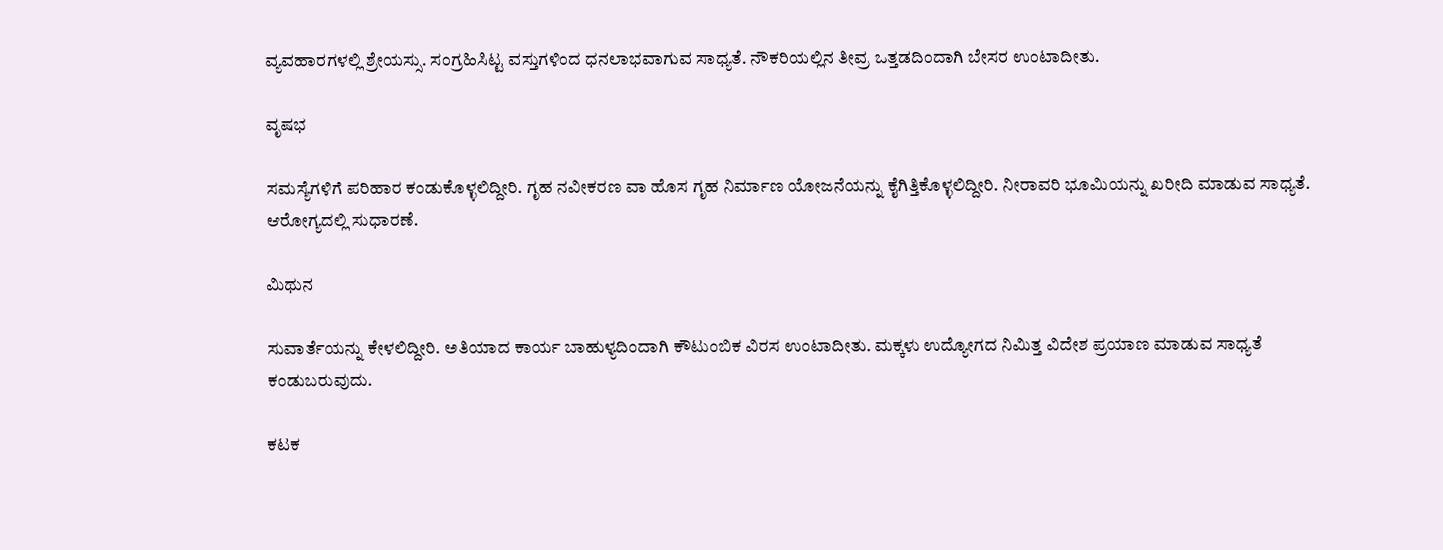ವ್ಯವಹಾರಗಳಲ್ಲಿ ಶ್ರೇಯಸ್ಸು. ಸಂಗ್ರಹಿಸಿಟ್ಟ ವಸ್ತುಗಳಿಂದ ಧನಲಾಭವಾಗುವ ಸಾಧ್ಯತೆ. ನೌಕರಿಯಲ್ಲಿನ ತೀವ್ರ ಒತ್ತಡದಿಂದಾಗಿ ಬೇಸರ ಉಂಟಾದೀತು.

ವೃಷಭ

ಸಮಸ್ಯೆಗಳಿಗೆ ಪರಿಹಾರ ಕಂಡುಕೊಳ್ಳಲಿದ್ದೀರಿ. ಗೃಹ ನವೀಕರಣ ವಾ ಹೊಸ ಗೃಹ ನಿರ್ಮಾಣ ಯೋಜನೆಯನ್ನು ಕೈಗಿತ್ತಿಕೊಳ್ಳಲಿದ್ದೀರಿ. ನೀರಾವರಿ ಭೂಮಿಯನ್ನು ಖರೀದಿ ಮಾಡುವ ಸಾಧ್ಯತೆ. ಆರೋಗ್ಯದಲ್ಲಿ ಸುಧಾರಣೆ.

ಮಿಥುನ

ಸುವಾರ್ತೆಯನ್ನು ಕೇಳಲಿದ್ದೀರಿ. ಅತಿಯಾದ ಕಾರ್ಯ ಬಾಹುಳ್ಯದಿಂದಾಗಿ ಕೌಟುಂಬಿಕ ವಿರಸ ಉಂಟಾದೀತು. ಮಕ್ಕಳು ಉದ್ಯೋಗದ ನಿಮಿತ್ತ ವಿದೇಶ ಪ್ರಯಾಣ ಮಾಡುವ ಸಾಧ್ಯತೆ ಕಂಡುಬರುವುದು.

ಕಟಕ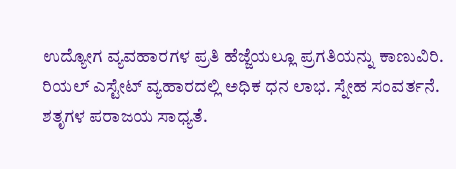ಉದ್ಯೋಗ ವ್ಯವಹಾರಗಳ ಪ್ರತಿ ಹೆಜ್ಜೆಯಲ್ಲೂ ಪ್ರಗತಿಯನ್ನು ಕಾಣುವಿರಿ. ರಿಯಲ್ ಎಸ್ಟೇಟ್ ವ್ಯಹಾರದಲ್ಲಿ ಅಧಿಕ ಧನ ಲಾಭ. ಸ್ನೇಹ ಸಂವರ್ತನೆ. ಶತೃಗಳ ಪರಾಜಯ ಸಾಧ್ಯತೆ.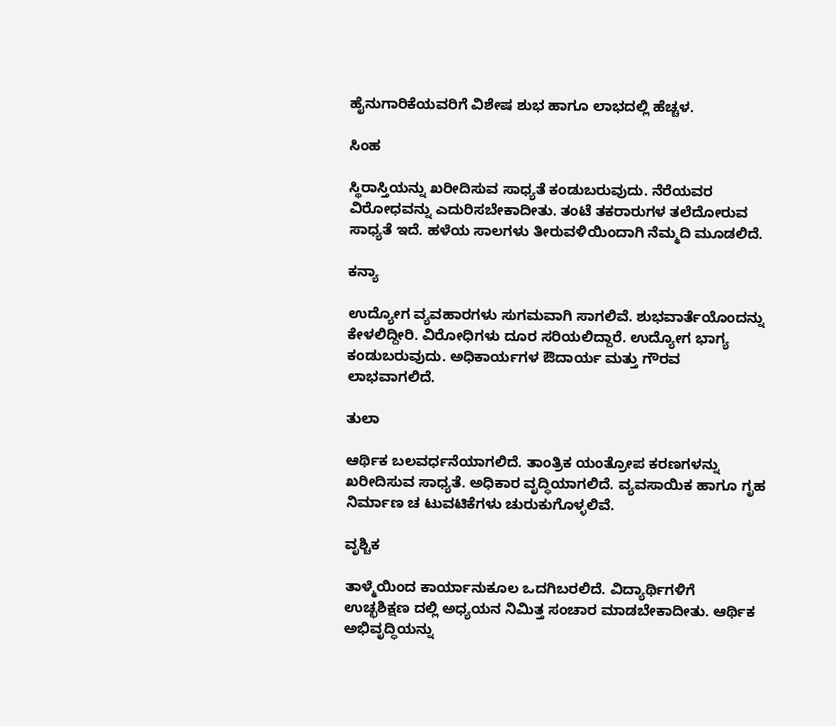ಹೈನುಗಾರಿಕೆಯವರಿಗೆ ವಿಶೇಷ ಶುಭ ಹಾಗೂ ಲಾಭದಲ್ಲಿ ಹೆಚ್ಚಳ.

ಸಿಂಹ

ಸ್ಥಿರಾಸ್ತಿಯನ್ನು ಖರೀದಿಸುವ ಸಾಧ್ಯತೆ ಕಂಡುಬರುವುದು. ನೆರೆಯವರ ವಿರೋಧವನ್ನು ಎದುರಿಸಬೇಕಾದೀತು. ತಂಟೆ ತಕರಾರುಗಳ ತಲೆದೋರುವ ಸಾಧ್ಯತೆ ಇದೆ. ಹಳೆಯ ಸಾಲಗಳು ತೀರುವಳಿಯಿಂದಾಗಿ ನೆಮ್ಮದಿ ಮೂಡಲಿದೆ.

ಕನ್ಯಾ

ಉದ್ಯೋಗ ವ್ಯವಹಾರಗಳು ಸುಗಮವಾಗಿ ಸಾಗಲಿವೆ. ಶುಭವಾರ್ತೆಯೊಂದನ್ನು ಕೇಳಲಿದ್ದೀರಿ. ವಿರೋಧಿಗಳು ದೂರ ಸರಿಯಲಿದ್ದಾರೆ. ಉದ್ಯೋಗ ಭಾಗ್ಯ ಕಂಡುಬರುವುದು. ಅಧಿಕಾರ್ಯಗಳ ಔದಾರ್ಯ ಮತ್ತು ಗೌರವ ಲಾಭವಾಗಲಿದೆ.

ತುಲಾ

ಆರ್ಥಿಕ ಬಲವರ್ಧನೆಯಾಗಲಿದೆ. ತಾಂತ್ರಿಕ ಯಂತ್ರೋಪ ಕರಣಗಳನ್ನು ಖರೀದಿಸುವ ಸಾಧ್ಯತೆ. ಅಧಿಕಾರ ವೃದ್ಧಿಯಾಗಲಿದೆ. ವ್ಯವಸಾಯಿಕ ಹಾಗೂ ಗೃಹ ನಿರ್ಮಾಣ ಚ ಟುವಟಿಕೆಗಳು ಚುರುಕುಗೊಳ್ಳಲಿವೆ.

ವೃಶ್ಚಿಕ

ತಾಳ್ಮೆಯಿಂದ ಕಾರ್ಯಾನುಕೂಲ ಒದಗಿಬರಲಿದೆ. ವಿದ್ಯಾರ್ಥಿಗಳಿಗೆ ಉಚ್ಛಶಿಕ್ಷಣ ದಲ್ಲಿ ಅಧ್ಯಯನ ನಿಮಿತ್ತ ಸಂಚಾರ ಮಾಡಬೇಕಾದೀತು. ಆರ್ಥಿಕ ಅಭಿವೃದ್ಧಿಯನ್ನು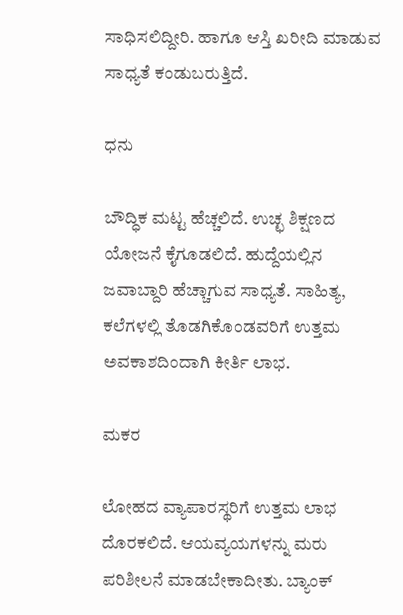ಸಾಧಿಸಲಿದ್ದೀರಿ. ಹಾಗೂ ಆಸ್ತಿ ಖರೀದಿ ಮಾಡುವ ಸಾಧ್ಯತೆ ಕಂಡುಬರುತ್ತಿದೆ.

ಧನು

ಬೌದ್ಧಿಕ ಮಟ್ಟ ಹೆಚ್ಚಲಿದೆ. ಉಚ್ಛ ಶಿಕ್ಷಣದ ಯೋಜನೆ ಕೈಗೂಡಲಿದೆ. ಹುದ್ದೆಯಲ್ಲಿನ ಜವಾಬ್ದಾರಿ ಹೆಚ್ಚಾಗುವ ಸಾಧ್ಯತೆ. ಸಾಹಿತ್ಯ, ಕಲೆಗಳಲ್ಲಿ ತೊಡಗಿಕೊಂಡವರಿಗೆ ಉತ್ತಮ ಅವಕಾಶದಿಂದಾಗಿ ಕೀರ್ತಿ ಲಾಭ.

ಮಕರ

ಲೋಹದ ವ್ಯಾಪಾರಸ್ಥರಿಗೆ ಉತ್ತಮ ಲಾಭ ದೊರಕಲಿದೆ. ಆಯವ್ಯಯಗಳನ್ನು ಮರು ಪರಿಶೀಲನೆ ಮಾಡಬೇಕಾದೀತು. ಬ್ಯಾಂಕ್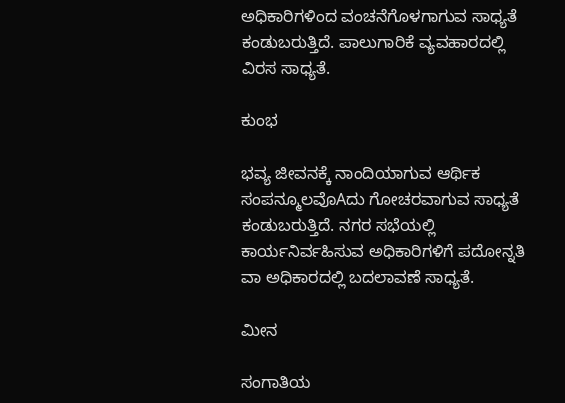ಅಧಿಕಾರಿಗಳಿಂದ ವಂಚನೆಗೊಳಗಾಗುವ ಸಾಧ್ಯತೆ ಕಂಡುಬರುತ್ತಿದೆ. ಪಾಲುಗಾರಿಕೆ ವ್ಯವಹಾರದಲ್ಲಿ ವಿರಸ ಸಾಧ್ಯತೆ.

ಕುಂಭ

ಭವ್ಯ ಜೀವನಕ್ಕೆ ನಾಂದಿಯಾಗುವ ಆರ್ಥಿಕ ಸಂಪನ್ಮೂಲವೊAದು ಗೋಚರವಾಗುವ ಸಾಧ್ಯತೆ ಕಂಡುಬರುತ್ತಿದೆ. ನಗರ ಸಭೆಯಲ್ಲಿ ಕಾರ್ಯನಿರ್ವಹಿಸುವ ಅಧಿಕಾರಿಗಳಿಗೆ ಪದೋನ್ನತಿ ವಾ ಅಧಿಕಾರದಲ್ಲಿ ಬದಲಾವಣೆ ಸಾಧ್ಯತೆ.

ಮೀನ

ಸಂಗಾತಿಯ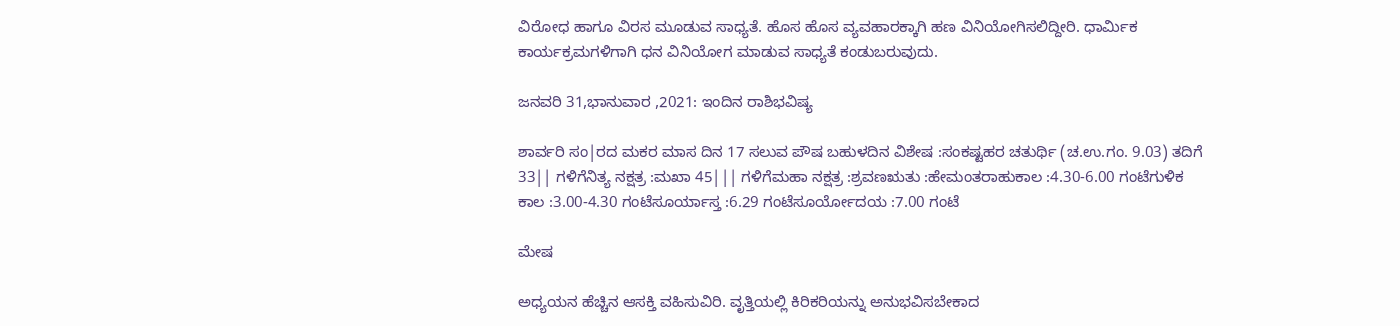ವಿರೋಧ ಹಾಗೂ ವಿರಸ ಮೂಡುವ ಸಾಧ್ಯತೆ. ಹೊಸ ಹೊಸ ವ್ಯವಹಾರಕ್ಕಾಗಿ ಹಣ ವಿನಿಯೋಗಿಸಲಿದ್ದೀರಿ. ಧಾರ್ಮಿಕ ಕಾರ್ಯಕ್ರಮಗಳಿಗಾಗಿ ಧನ ವಿನಿಯೋಗ ಮಾಡುವ ಸಾಧ್ಯತೆ ಕಂಡುಬರುವುದು.

ಜನವರಿ 31,ಭಾನುವಾರ ,2021: ಇಂದಿನ ರಾಶಿಭವಿಷ್ಯ

ಶಾರ್ವರಿ ಸಂ|ರದ ಮಕರ ಮಾಸ ದಿನ 17 ಸಲುವ ಪೌಷ ಬಹುಳದಿನ ವಿಶೇಷ :ಸಂಕಷ್ಟಹರ ಚತುರ್ಥಿ (ಚ.ಉ.ಗಂ. 9.03) ತದಿಗೆ 33|| ಗಳಿಗೆನಿತ್ಯ ನಕ್ಷತ್ರ :ಮಖಾ 45||| ಗಳಿಗೆಮಹಾ ನಕ್ಷತ್ರ :ಶ್ರವಣಋತು :ಹೇಮಂತರಾಹುಕಾಲ :4.30-6.00 ಗಂಟೆಗುಳಿಕ ಕಾಲ :3.00-4.30 ಗಂಟೆಸೂರ್ಯಾಸ್ತ :6.29 ಗಂಟೆಸೂರ್ಯೋದಯ :7.00 ಗಂಟೆ

ಮೇಷ

ಅಧ್ಯಯನ ಹೆಚ್ಚಿನ ಆಸಕ್ತಿ ವಹಿಸುವಿರಿ. ವೃತ್ತಿಯಲ್ಲಿ ಕಿರಿಕರಿಯನ್ನು ಅನುಭವಿಸಬೇಕಾದ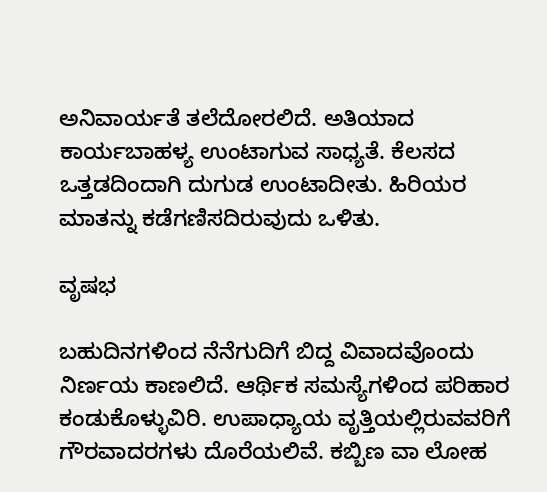ಅನಿವಾರ್ಯತೆ ತಲೆದೋರಲಿದೆ. ಅತಿಯಾದ ಕಾರ್ಯಬಾಹಳ್ಯ ಉಂಟಾಗುವ ಸಾಧ್ಯತೆ. ಕೆಲಸದ ಒತ್ತಡದಿಂದಾಗಿ ದುಗುಡ ಉಂಟಾದೀತು. ಹಿರಿಯರ ಮಾತನ್ನು ಕಡೆಗಣಿಸದಿರುವುದು ಒಳಿತು.

ವೃಷಭ

ಬಹುದಿನಗಳಿಂದ ನೆನೆಗುದಿಗೆ ಬಿದ್ದ ವಿವಾದವೊಂದು ನಿರ್ಣಯ ಕಾಣಲಿದೆ. ಆರ್ಥಿಕ ಸಮಸ್ಯೆಗಳಿಂದ ಪರಿಹಾರ ಕಂಡುಕೊಳ್ಳುವಿರಿ. ಉಪಾಧ್ಯಾಯ ವೃತ್ತಿಯಲ್ಲಿರುವವರಿಗೆ ಗೌರವಾದರಗಳು ದೊರೆಯಲಿವೆ. ಕಬ್ಬಿಣ ವಾ ಲೋಹ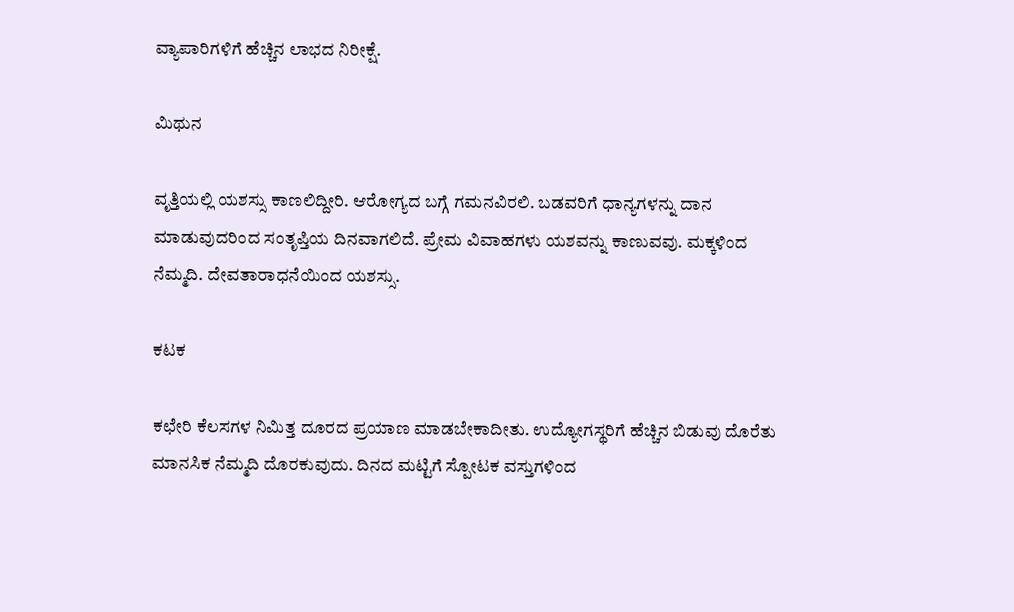ವ್ಯಾಪಾರಿಗಳಿಗೆ ಹೆಚ್ಚಿನ ಲಾಭದ ನಿರೀಕ್ಷೆ.

ಮಿಥುನ

ವೃತ್ತಿಯಲ್ಲಿ ಯಶಸ್ಸು ಕಾಣಲಿದ್ದೀರಿ. ಆರೋಗ್ಯದ ಬಗ್ಗೆ ಗಮನವಿರಲಿ. ಬಡವರಿಗೆ ಧಾನ್ಯಗಳನ್ನು ದಾನ ಮಾಡುವುದರಿಂದ ಸಂತೃಪ್ತಿಯ ದಿನವಾಗಲಿದೆ. ಪ್ರೇಮ ವಿವಾಹಗಳು ಯಶವನ್ನು ಕಾಣುವವು. ಮಕ್ಕಳಿಂದ ನೆಮ್ಮದಿ. ದೇವತಾರಾಧನೆಯಿಂದ ಯಶಸ್ಸು.

ಕಟಕ

ಕಛೇರಿ ಕೆಲಸಗಳ ನಿಮಿತ್ತ ದೂರದ ಪ್ರಯಾಣ ಮಾಡಬೇಕಾದೀತು. ಉದ್ಯೋಗಸ್ಥರಿಗೆ ಹೆಚ್ಚಿನ ಬಿಡುವು ದೊರೆತು ಮಾನಸಿಕ ನೆಮ್ಮದಿ ದೊರಕುವುದು. ದಿನದ ಮಟ್ಟಿಗೆ ಸ್ಪೋಟಕ ವಸ್ತುಗಳಿಂದ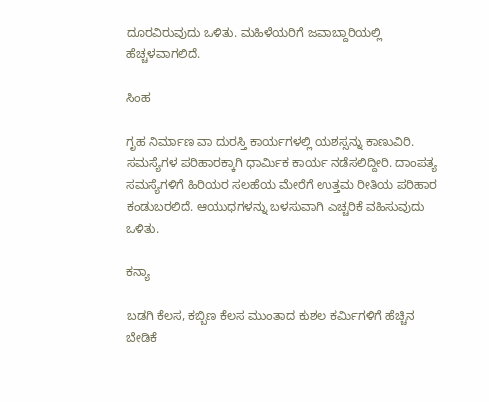ದೂರವಿರುವುದು ಒಳಿತು. ಮಹಿಳೆಯರಿಗೆ ಜವಾಬ್ದಾರಿಯಲ್ಲಿ ಹೆಚ್ಚಳವಾಗಲಿದೆ.

ಸಿಂಹ

ಗೃಹ ನಿರ್ಮಾಣ ವಾ ದುರಸ್ತಿ ಕಾರ್ಯಗಳಲ್ಲಿ ಯಶಸ್ಸನ್ನು ಕಾಣುವಿರಿ. ಸಮಸ್ಯೆಗಳ ಪರಿಹಾರಕ್ಕಾಗಿ ಧಾರ್ಮಿಕ ಕಾರ್ಯ ನಡೆಸಲಿದ್ದೀರಿ. ದಾಂಪತ್ಯ ಸಮಸ್ಯೆಗಳಿಗೆ ಹಿರಿಯರ ಸಲಹೆಯ ಮೇರೆಗೆ ಉತ್ತಮ ರೀತಿಯ ಪರಿಹಾರ ಕಂಡುಬರಲಿದೆ. ಆಯುಧಗಳನ್ನು ಬಳಸುವಾಗಿ ಎಚ್ಚರಿಕೆ ವಹಿಸುವುದು ಒಳಿತು.

ಕನ್ಯಾ

ಬಡಗಿ ಕೆಲಸ, ಕಬ್ಬಿಣ ಕೆಲಸ ಮುಂತಾದ ಕುಶಲ ಕರ್ಮಿಗಳಿಗೆ ಹೆಚ್ಚಿನ ಬೇಡಿಕೆ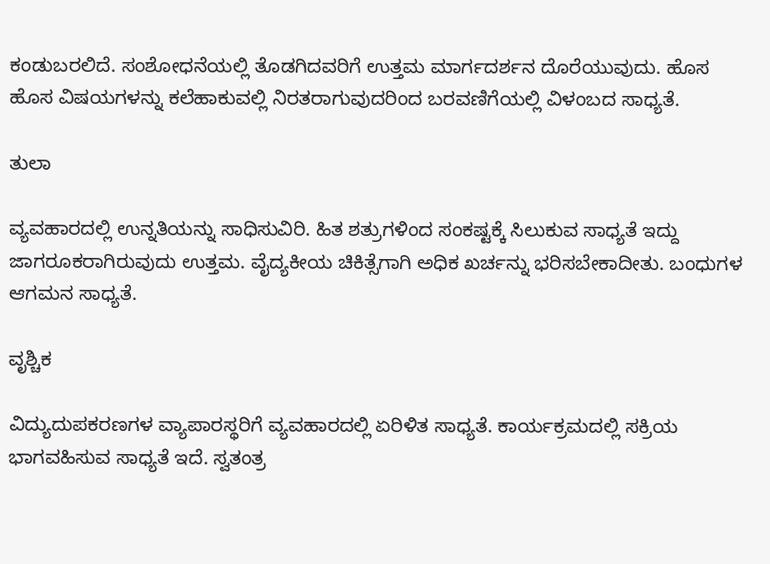ಕಂಡುಬರಲಿದೆ. ಸಂಶೋಧನೆಯಲ್ಲಿ ತೊಡಗಿದವರಿಗೆ ಉತ್ತಮ ಮಾರ್ಗದರ್ಶನ ದೊರೆಯುವುದು. ಹೊಸ ಹೊಸ ವಿಷಯಗಳನ್ನು ಕಲೆಹಾಕುವಲ್ಲಿ ನಿರತರಾಗುವುದರಿಂದ ಬರವಣಿಗೆಯಲ್ಲಿ ವಿಳಂಬದ ಸಾಧ್ಯತೆ.

ತುಲಾ

ವ್ಯವಹಾರದಲ್ಲಿ ಉನ್ನತಿಯನ್ನು ಸಾಧಿಸುವಿರಿ. ಹಿತ ಶತ್ರುಗಳಿಂದ ಸಂಕಷ್ಟಕ್ಕೆ ಸಿಲುಕುವ ಸಾಧ್ಯತೆ ಇದ್ದು ಜಾಗರೂಕರಾಗಿರುವುದು ಉತ್ತಮ. ವೈದ್ಯಕೀಯ ಚಿಕಿತ್ಸೆಗಾಗಿ ಅಧಿಕ ಖರ್ಚನ್ನು ಭರಿಸಬೇಕಾದೀತು. ಬಂಧುಗಳ ಆಗಮನ ಸಾಧ್ಯತೆ.

ವೃಶ್ಚಿಕ

ವಿದ್ಯುದುಪಕರಣಗಳ ವ್ಯಾಪಾರಸ್ಥರಿಗೆ ವ್ಯವಹಾರದಲ್ಲಿ ಏರಿಳಿತ ಸಾಧ್ಯತೆ. ಕಾರ್ಯಕ್ರಮದಲ್ಲಿ ಸಕ್ರಿಯ ಭಾಗವಹಿಸುವ ಸಾಧ್ಯತೆ ಇದೆ. ಸ್ವತಂತ್ರ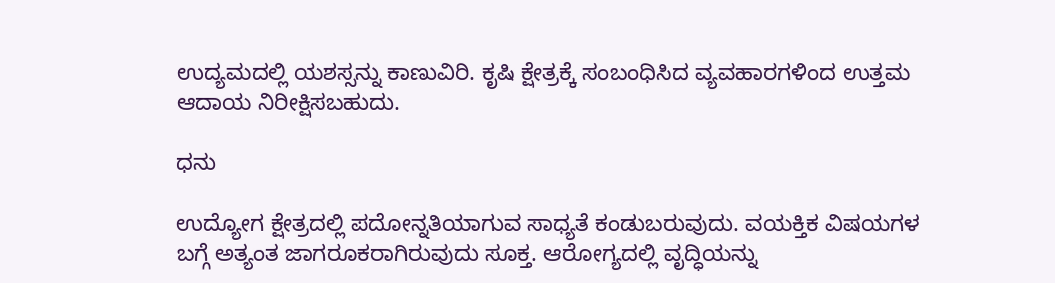ಉದ್ಯಮದಲ್ಲಿ ಯಶಸ್ಸನ್ನು ಕಾಣುವಿರಿ. ಕೃಷಿ ಕ್ಷೇತ್ರಕ್ಕೆ ಸಂಬಂಧಿಸಿದ ವ್ಯವಹಾರಗಳಿಂದ ಉತ್ತಮ ಆದಾಯ ನಿರೀಕ್ಷಿಸಬಹುದು.

ಧನು

ಉದ್ಯೋಗ ಕ್ಷೇತ್ರದಲ್ಲಿ ಪದೋನ್ನತಿಯಾಗುವ ಸಾಧ್ಯತೆ ಕಂಡುಬರುವುದು. ವಯಕ್ತಿಕ ವಿಷಯಗಳ ಬಗ್ಗೆ ಅತ್ಯಂತ ಜಾಗರೂಕರಾಗಿರುವುದು ಸೂಕ್ತ. ಆರೋಗ್ಯದಲ್ಲಿ ವೃದ್ಧಿಯನ್ನು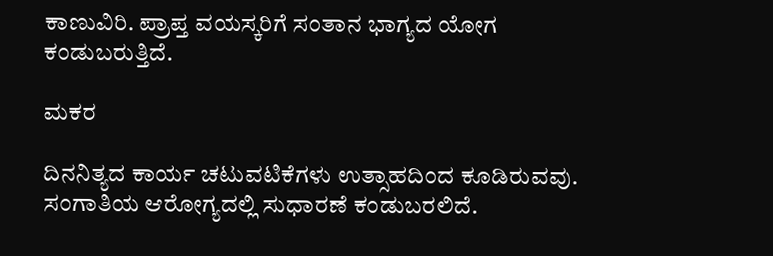ಕಾಣುವಿರಿ. ಪ್ರಾಪ್ತ ವಯಸ್ಕರಿಗೆ ಸಂತಾನ ಭಾಗ್ಯದ ಯೋಗ ಕಂಡುಬರುತ್ತಿದೆ.

ಮಕರ

ದಿನನಿತ್ಯದ ಕಾರ್ಯ ಚಟುವಟಿಕೆಗಳು ಉತ್ಸಾಹದಿಂದ ಕೂಡಿರುವವು. ಸಂಗಾತಿಯ ಆರೋಗ್ಯದಲ್ಲಿ ಸುಧಾರಣೆ ಕಂಡುಬರಲಿದೆ.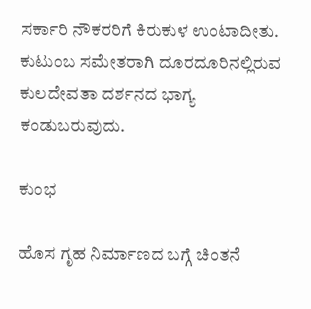ಸರ್ಕಾರಿ ನೌಕರರಿಗೆ ಕಿರುಕುಳ ಉಂಟಾದೀತು. ಕುಟುಂಬ ಸಮೇತರಾಗಿ ದೂರದೂರಿನಲ್ಲಿರುವ ಕುಲದೇವತಾ ದರ್ಶನದ ಭಾಗ್ಯ ಕಂಡುಬರುವುದು.

ಕುಂಭ

ಹೊಸ ಗೃಹ ನಿರ್ಮಾಣದ ಬಗ್ಗೆ ಚಿಂತನೆ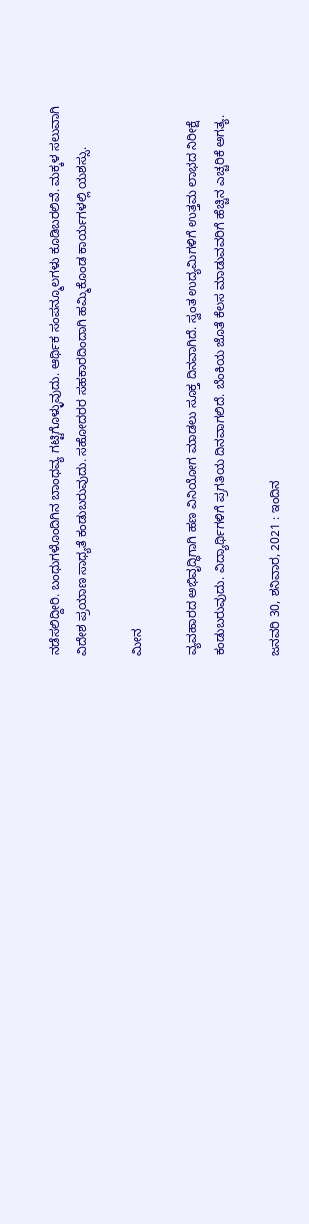ನಡೆಸಲಿದ್ದೀರಿ. ಬಂಧುಗಳೊಂದಿಗಿನ ಬಾಂಧವ್ಯ ಗಟ್ಟಿಗೊಳ್ಳುವುದು. ಆರ್ಥಿಕ ಸಂಪನ್ಮೂಲಗಳು ಕೂಡಿಬರಲಿವೆ. ಮಕ್ಕಳ ಸಲುವಾಗಿ ವಿದೇಶ ಪ್ರಯಾಣ ಸಾಧ್ಯತೆ ಕಂಡುಬರುವುದು. ಸಹೋದರರ ಸಹಕಾರದಿಂದಾಗಿ ಹಮ್ಮಿಕೊಂಡ ಕಾರ್ಯಗಳಲ್ಲಿ ಯಶಸ್ಸು.

ಮೀನ

ವ್ಯವಹಾರದ ಅಭಿವೃದ್ಧಿಗಾಗಿ ಹಣ ವಿನಿಯೋಗ ಮಾಡಲು ಸೂಕ್ತ ದಿನವಾಗಿದೆ. ಸ್ವಂತ ಉದ್ಯಮಿಗಳಿಗೆ ಉತ್ತಮ ಲಾಭದ ನಿರೀಕ್ಷೆ ಕಂಡುಬರುವುದು. ವಿದ್ಯಾರ್ಥಿಗಳಿಗೆ ಪ್ರಗತಿಯ ದಿನವಾಗಲಿದೆ. ಬೆಂಕಿಯ ಜೊತೆ ಕೆಲಸ ಮಾಡುವವರಿಗೆ ಹೆಚ್ಚಿನ ಎಚ್ಚರಿಕೆ ಅಗತ್ಯ.

ಜನವರಿ 30, ಶನಿವಾರ, 2021 : ಇಂದಿನ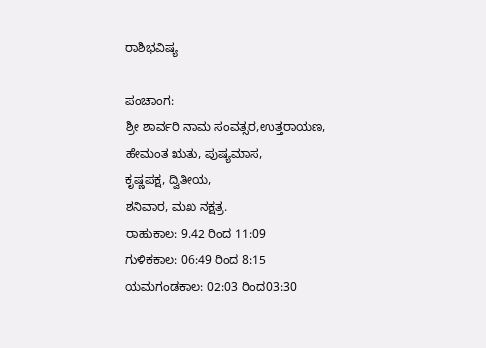ರಾಶಿಭವಿಷ್ಯ

ಪಂಚಾಂಗ:
ಶ್ರೀ ಶಾರ್ವರಿ ನಾಮ ಸಂವತ್ಸರ,ಉತ್ತರಾಯಣ,
ಹೇಮಂತ ಋತು, ಪುಷ್ಯಮಾಸ,
ಕೃಷ್ಣಪಕ್ಷ, ದ್ವಿತೀಯ,
ಶನಿವಾರ, ಮಖ ನಕ್ಷತ್ರ.
ರಾಹುಕಾಲ: 9.42 ರಿಂದ 11:09
ಗುಳಿಕಕಾಲ: 06:49 ರಿಂದ 8:15
ಯಮಗಂಡಕಾಲ: 02:03 ರಿಂದ03:30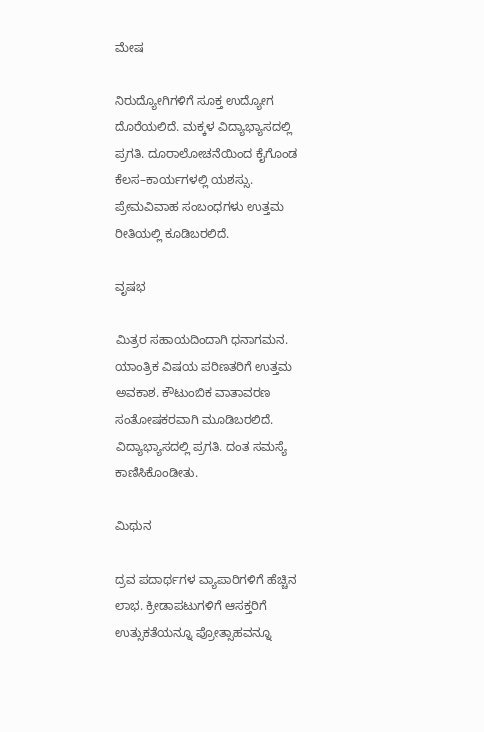ಮೇಷ

ನಿರುದ್ಯೋಗಿಗಳಿಗೆ ಸೂಕ್ತ ಉದ್ಯೋಗ ದೊರೆಯಲಿದೆ. ಮಕ್ಕಳ ವಿದ್ಯಾಭ್ಯಾಸದಲ್ಲಿ ಪ್ರಗತಿ. ದೂರಾಲೋಚನೆಯಿಂದ ಕೈಗೊಂಡ ಕೆಲಸ–ಕಾರ್ಯಗಳಲ್ಲಿ ಯಶಸ್ಸು. ಪ್ರೇಮವಿವಾಹ ಸಂಬಂಧಗಳು ಉತ್ತಮ ರೀತಿಯಲ್ಲಿ ಕೂಡಿಬರಲಿದೆ.

ವೃಷಭ

ಮಿತ್ರರ ಸಹಾಯದಿಂದಾಗಿ ಧನಾಗಮನ. ಯಾಂತ್ರಿಕ ವಿಷಯ ಪರಿಣತರಿಗೆ ಉತ್ತಮ ಅವಕಾಶ. ಕೌಟುಂಬಿಕ ವಾತಾವರಣ ಸಂತೋಷಕರವಾಗಿ ಮೂಡಿಬರಲಿದೆ. ವಿದ್ಯಾಭ್ಯಾಸದಲ್ಲಿ ಪ್ರಗತಿ. ದಂತ ಸಮಸ್ಯೆ ಕಾಣಿಸಿಕೊಂಡೀತು.

ಮಿಥುನ

ದ್ರವ ಪದಾರ್ಥಗಳ ವ್ಯಾಪಾರಿಗಳಿಗೆ ಹೆಚ್ಚಿನ ಲಾಭ. ಕ್ರೀಡಾಪಟುಗಳಿಗೆ ಆಸಕ್ತರಿಗೆ ಉತ್ಸುಕತೆಯನ್ನೂ ಪ್ರೋತ್ಸಾಹವನ್ನೂ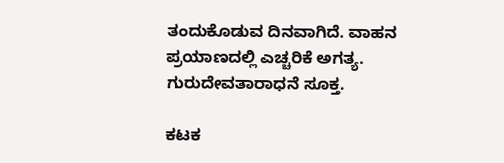ತಂದುಕೊಡುವ ದಿನವಾಗಿದೆ. ವಾಹನ ಪ್ರಯಾಣದಲ್ಲಿ ಎಚ್ಚರಿಕೆ ಅಗತ್ಯ. ಗುರುದೇವತಾರಾಧನೆ ಸೂಕ್ತ.

ಕಟಕ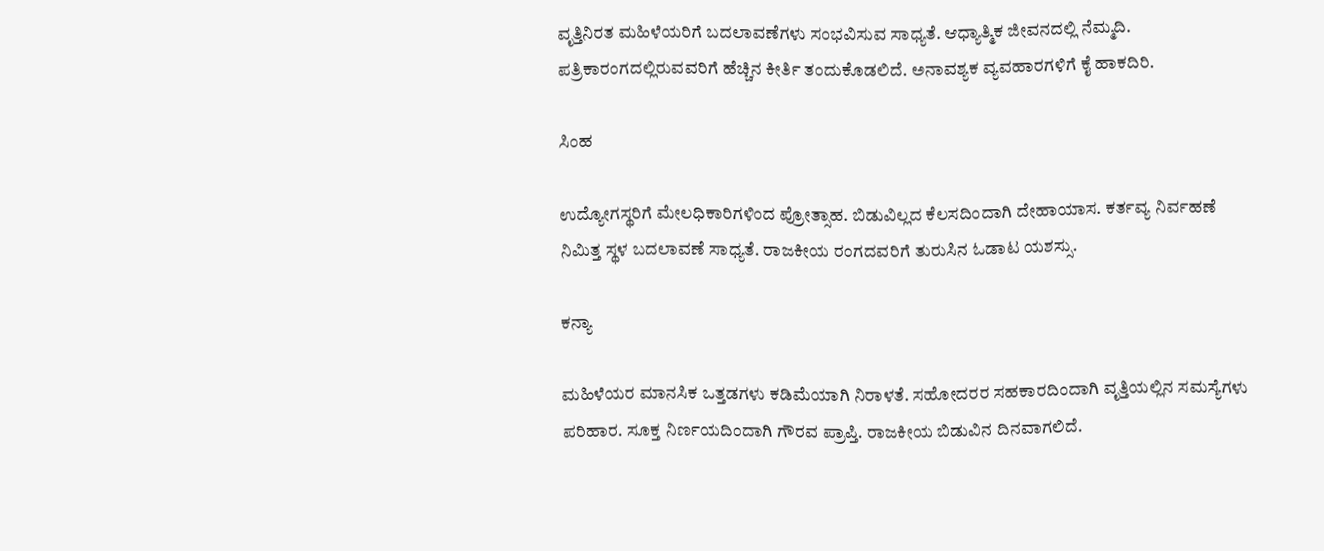ವೃತ್ತಿನಿರತ ಮಹಿಳೆಯರಿಗೆ ಬದಲಾವಣೆಗಳು ಸಂಭವಿಸುವ ಸಾಧ್ಯತೆ. ಆಧ್ಯಾತ್ಮಿಕ ಜೀವನದಲ್ಲಿ ನೆಮ್ಮದಿ. ಪತ್ರಿಕಾರಂಗದಲ್ಲಿರುವವರಿಗೆ ಹೆಚ್ಚಿನ ಕೀರ್ತಿ ತಂದುಕೊಡಲಿದೆ. ಅನಾವಶ್ಯಕ ವ್ಯವಹಾರಗಳಿಗೆ ಕೈ ಹಾಕದಿರಿ.

ಸಿಂಹ

ಉದ್ಯೋಗಸ್ಥರಿಗೆ ಮೇಲಧಿಕಾರಿಗಳಿಂದ ಪ್ರೋತ್ಸಾಹ. ಬಿಡುವಿಲ್ಲದ ಕೆಲಸದಿಂದಾಗಿ ದೇಹಾಯಾಸ. ಕರ್ತವ್ಯ ನಿರ್ವಹಣೆ ನಿಮಿತ್ತ ಸ್ಥಳ ಬದಲಾವಣೆ ಸಾಧ್ಯತೆ. ರಾಜಕೀಯ ರಂಗದವರಿಗೆ ತುರುಸಿನ ಓಡಾಟ ಯಶಸ್ಸು.

ಕನ್ಯಾ

ಮಹಿಳೆಯರ ಮಾನಸಿಕ ಒತ್ತಡಗಳು ಕಡಿಮೆಯಾಗಿ ನಿರಾಳತೆ. ಸಹೋದರರ ಸಹಕಾರದಿಂದಾಗಿ ವೃತ್ತಿಯಲ್ಲಿನ ಸಮಸ್ಯೆಗಳು ಪರಿಹಾರ. ಸೂಕ್ತ ನಿರ್ಣಯದಿಂದಾಗಿ ಗೌರವ ಪ್ರಾಪ್ತಿ. ರಾಜಕೀಯ ಬಿಡುವಿನ ದಿನವಾಗಲಿದೆ.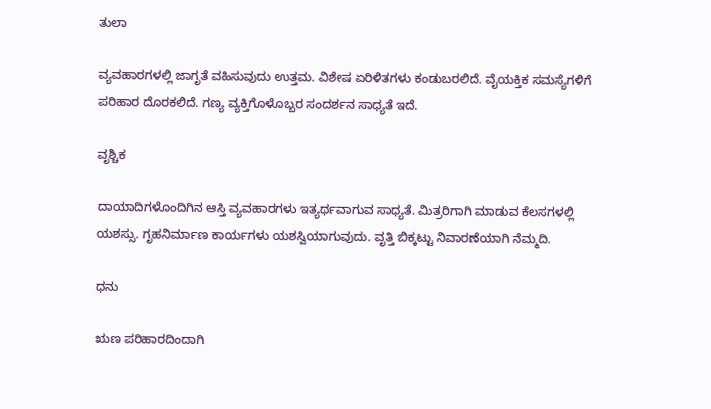ತುಲಾ

ವ್ಯವಹಾರಗಳಲ್ಲಿ ಜಾಗೃತೆ ವಹಿಸುವುದು ಉತ್ತಮ. ವಿಶೇಷ ಏರಿಳಿತಗಳು ಕಂಡುಬರಲಿದೆ. ವೈಯಕ್ತಿಕ ಸಮಸ್ಯೆಗಳಿಗೆ ಪರಿಹಾರ ದೊರಕಲಿದೆ. ಗಣ್ಯ ವ್ಯಕ್ತಿಗೊಳೊಬ್ಬರ ಸಂದರ್ಶನ ಸಾಧ್ಯತೆ ಇದೆ.

ವೃಶ್ಚಿಕ

ದಾಯಾದಿಗಳೊಂದಿಗಿನ ಆಸ್ತಿ ವ್ಯವಹಾರಗಳು ಇತ್ಯರ್ಥವಾಗುವ ಸಾಧ್ಯತೆ. ಮಿತ್ರರಿಗಾಗಿ ಮಾಡುವ ಕೆಲಸಗಳಲ್ಲಿ ಯಶಸ್ಸು. ಗೃಹನಿರ್ಮಾಣ ಕಾರ್ಯಗಳು ಯಶಸ್ವಿಯಾಗುವುದು. ವೃತ್ತಿ ಬಿಕ್ಕಟ್ಟು ನಿವಾರಣೆಯಾಗಿ ನೆಮ್ಮದಿ.

ಧನು

ಋಣ ಪರಿಹಾರದಿಂದಾಗಿ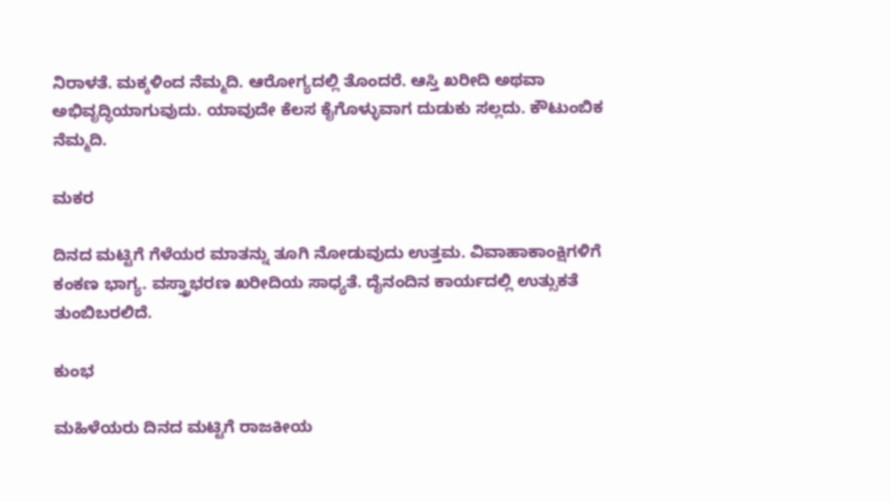ನಿರಾಳತೆ. ಮಕ್ಕಳಿಂದ ನೆಮ್ಮದಿ. ಆರೋಗ್ಯದಲ್ಲಿ ತೊಂದರೆ. ಆಸ್ತಿ ಖರೀದಿ ಅಥವಾ ಅಭಿವೃದ್ಧಿಯಾಗುವುದು. ಯಾವುದೇ ಕೆಲಸ ಕೈಗೊಳ್ಳುವಾಗ ದುಡುಕು ಸಲ್ಲದು. ಕೌಟುಂಬಿಕ ನೆಮ್ಮದಿ.

ಮಕರ

ದಿನದ ಮಟ್ಟಿಗೆ ಗೆಳೆಯರ ಮಾತನ್ನು ತೂಗಿ ನೋಡುವುದು ಉತ್ತಮ. ವಿವಾಹಾಕಾಂಕ್ಷಿಗಳಿಗೆ ಕಂಕಣ ಭಾಗ್ಯ. ವಸ್ತ್ರಾಭರಣ ಖರೀದಿಯ ಸಾಧ್ಯತೆ. ದೈನಂದಿನ ಕಾರ್ಯದಲ್ಲಿ ಉತ್ಸುಕತೆ ತುಂಬಿಬರಲಿದೆ.

ಕುಂಭ

ಮಹಿಳೆಯರು ದಿನದ ಮಟ್ಟಿಗೆ ರಾಜಕೀಯ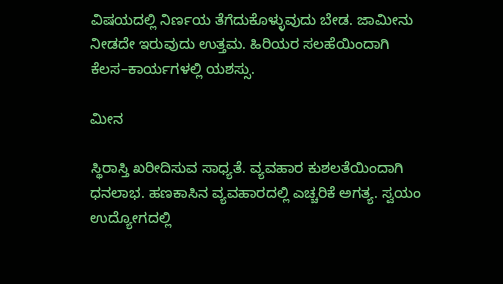ವಿಷಯದಲ್ಲಿ ನಿರ್ಣಯ ತೆಗೆದುಕೊಳ್ಳುವುದು ಬೇಡ. ಜಾಮೀನು ನೀಡದೇ ಇರುವುದು ಉತ್ತಮ. ಹಿರಿಯರ ಸಲಹೆಯಿಂದಾಗಿ ಕೆಲಸ–ಕಾರ್ಯಗಳಲ್ಲಿ ಯಶಸ್ಸು.

ಮೀನ

ಸ್ಥಿರಾಸ್ತಿ ಖರೀದಿಸುವ ಸಾಧ್ಯತೆ. ವ್ಯವಹಾರ ಕುಶಲತೆಯಿಂದಾಗಿ ಧನಲಾಭ. ಹಣಕಾಸಿನ ವ್ಯವಹಾರದಲ್ಲಿ ಎಚ್ಚರಿಕೆ ಅಗತ್ಯ. ಸ್ವಯಂ ಉದ್ಯೋಗದಲ್ಲಿ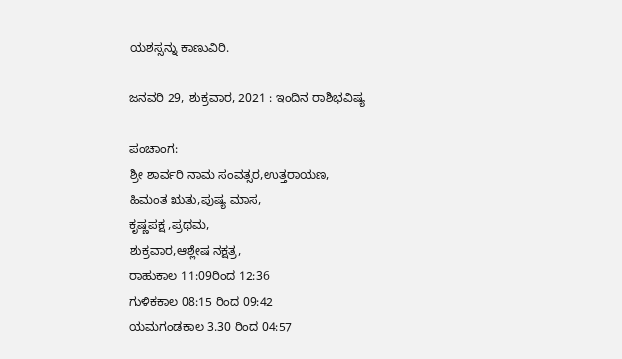ಯಶಸ್ಸನ್ನು ಕಾಣುವಿರಿ.

ಜನವರಿ 29, ಶುಕ್ರವಾರ, 2021 : ಇಂದಿನ ರಾಶಿಭವಿಷ್ಯ

ಪಂಚಾಂಗ:
ಶ್ರೀ ಶಾರ್ವರಿ ನಾಮ ಸಂವತ್ಸರ,ಉತ್ತರಾಯಣ,
ಹಿಮಂತ ಋತು,ಪುಷ್ಯ ಮಾಸ,
ಕೃಷ್ಣಪಕ್ಷ ,ಪ್ರಥಮ,
ಶುಕ್ರವಾರ,ಆಶ್ಲೇಷ ನಕ್ಷತ್ರ,
ರಾಹುಕಾಲ 11:09ರಿಂದ 12:36
ಗುಳಿಕಕಾಲ 08:15 ರಿಂದ 09:42
ಯಮಗಂಡಕಾಲ 3.30 ರಿಂದ 04:57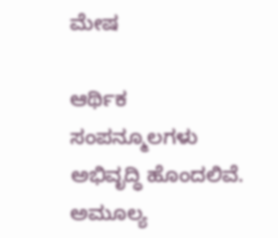ಮೇಷ

ಆರ್ಥಿಕ ಸಂಪನ್ಮೂಲಗಳು ಅಭಿವೃದ್ಧಿ ಹೊಂದಲಿವೆ. ಅಮೂಲ್ಯ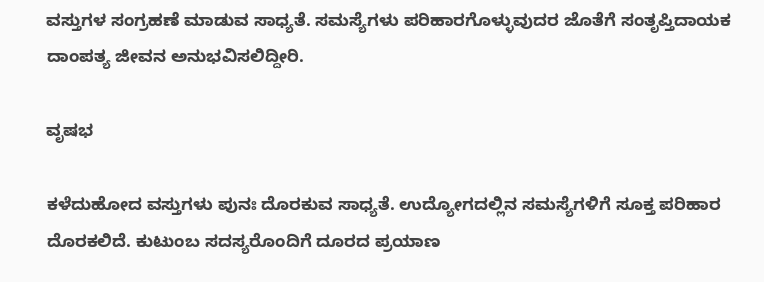ವಸ್ತುಗಳ ಸಂಗ್ರಹಣೆ ಮಾಡುವ ಸಾಧ್ಯತೆ. ಸಮಸ್ಯೆಗಳು ಪರಿಹಾರಗೊಳ್ಳುವುದರ ಜೊತೆಗೆ ಸಂತೃಪ್ತಿದಾಯಕ ದಾಂಪತ್ಯ ಜೀವನ ಅನುಭವಿಸಲಿದ್ದೀರಿ.

ವೃಷಭ

ಕಳೆದುಹೋದ ವಸ್ತುಗಳು ಪುನಃ ದೊರಕುವ ಸಾಧ್ಯತೆ. ಉದ್ಯೋಗದಲ್ಲಿನ ಸಮಸ್ಯೆಗಳಿಗೆ ಸೂಕ್ತ ಪರಿಹಾರ ದೊರಕಲಿದೆ. ಕುಟುಂಬ ಸದಸ್ಯರೊಂದಿಗೆ ದೂರದ ಪ್ರಯಾಣ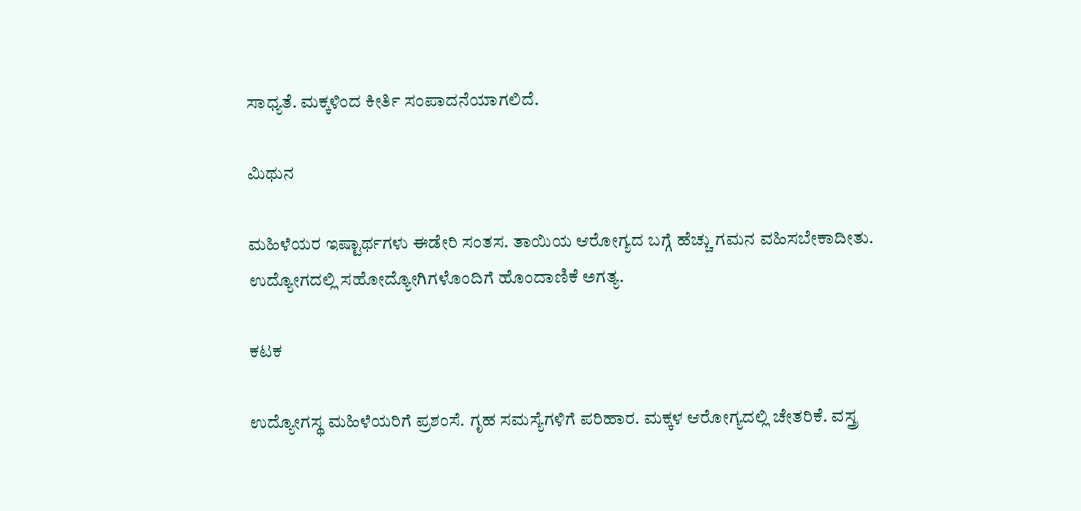ಸಾಧ್ಯತೆ. ಮಕ್ಕಳಿಂದ ಕೀರ್ತಿ ಸಂಪಾದನೆಯಾಗಲಿದೆ.

ಮಿಥುನ

ಮಹಿಳೆಯರ ಇಷ್ಟಾರ್ಥಗಳು ಈಡೇರಿ ಸಂತಸ. ತಾಯಿಯ ಆರೋಗ್ಯದ ಬಗ್ಗೆ ಹೆಚ್ಚು ಗಮನ ವಹಿಸಬೇಕಾದೀತು. ಉದ್ಯೋಗದಲ್ಲಿ ಸಹೋದ್ಯೋಗಿಗಳೊಂದಿಗೆ ಹೊಂದಾಣಿಕೆ ಅಗತ್ಯ.

ಕಟಕ

ಉದ್ಯೋಗಸ್ಥ ಮಹಿಳೆಯರಿಗೆ ಪ್ರಶಂಸೆ. ಗೃಹ ಸಮಸ್ಯೆಗಳಿಗೆ ಪರಿಹಾರ. ಮಕ್ಕಳ ಆರೋಗ್ಯದಲ್ಲಿ ಚೇತರಿಕೆ. ವಸ್ತ್ರ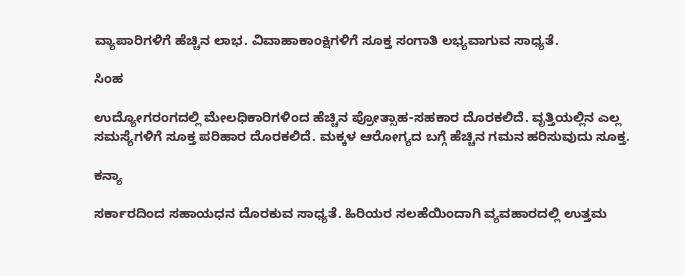ವ್ಯಾಪಾರಿಗಳಿಗೆ ಹೆಚ್ಚಿನ ಲಾಭ. ವಿವಾಹಾಕಾಂಕ್ಷಿಗಳಿಗೆ ಸೂಕ್ತ ಸಂಗಾತಿ ಲಭ್ಯವಾಗುವ ಸಾಧ್ಯತೆ.

ಸಿಂಹ

ಉದ್ಯೋಗರಂಗದಲ್ಲಿ ಮೇಲಧಿಕಾರಿಗಳಿಂದ ಹೆಚ್ಚಿನ ಪ್ರೋತ್ಸಾಹ-ಸಹಕಾರ ದೊರಕಲಿದೆ. ವೃತ್ತಿಯಲ್ಲಿನ ಎಲ್ಲ ಸಮಸ್ಯೆಗಳಿಗೆ ಸೂಕ್ತ ಪರಿಹಾರ ದೊರಕಲಿದೆ. ಮಕ್ಕಳ ಆರೋಗ್ಯದ ಬಗ್ಗೆ ಹೆಚ್ಚಿನ ಗಮನ ಹರಿಸುವುದು ಸೂಕ್ತ.

ಕನ್ಯಾ

ಸರ್ಕಾರದಿಂದ ಸಹಾಯಧನ ದೊರಕುವ ಸಾಧ್ಯತೆ. ಹಿರಿಯರ ಸಲಹೆಯಿಂದಾಗಿ ವ್ಯವಹಾರದಲ್ಲಿ ಉತ್ತಮ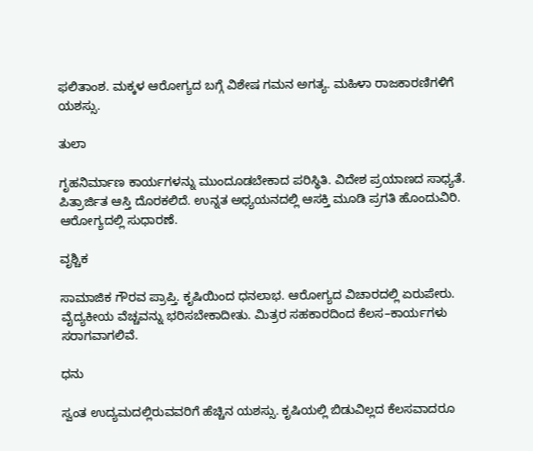ಫಲಿತಾಂಶ. ಮಕ್ಕಳ ಆರೋಗ್ಯದ ಬಗ್ಗೆ ವಿಶೇಷ ಗಮನ ಅಗತ್ಯ. ಮಹಿಳಾ ರಾಜಕಾರಣಿಗಳಿಗೆ ಯಶಸ್ಸು.

ತುಲಾ

ಗೃಹನಿರ್ಮಾಣ ಕಾರ್ಯಗಳನ್ನು ಮುಂದೂಡಬೇಕಾದ ಪರಿಸ್ಥಿತಿ. ವಿದೇಶ ಪ್ರಯಾಣದ ಸಾಧ್ಯತೆ. ಪಿತ್ರಾರ್ಜಿತ ಆಸ್ತಿ ದೊರಕಲಿದೆ. ಉನ್ನತ ಅಧ್ಯಯನದಲ್ಲಿ ಆಸಕ್ತಿ ಮೂಡಿ ಪ್ರಗತಿ ಹೊಂದುವಿರಿ. ಆರೋಗ್ಯದಲ್ಲಿ ಸುಧಾರಣೆ.

ವೃಶ್ಚಿಕ

ಸಾಮಾಜಿಕ ಗೌರವ ಪ್ರಾಪ್ತಿ. ಕೃಷಿಯಿಂದ ಧನಲಾಭ. ಆರೋಗ್ಯದ ವಿಚಾರದಲ್ಲಿ ಏರುಪೇರು. ವೈದ್ಯಕೀಯ ವೆಚ್ಚವನ್ನು ಭರಿಸಬೇಕಾದೀತು. ಮಿತ್ರರ ಸಹಕಾರದಿಂದ ಕೆಲಸ–ಕಾರ್ಯಗಳು ಸರಾಗವಾಗಲಿವೆ.

ಧನು

ಸ್ವಂತ ಉದ್ಯಮದಲ್ಲಿರುವವರಿಗೆ ಹೆಚ್ಚಿನ ಯಶಸ್ಸು. ಕೃಷಿಯಲ್ಲಿ ಬಿಡುವಿಲ್ಲದ ಕೆಲಸವಾದರೂ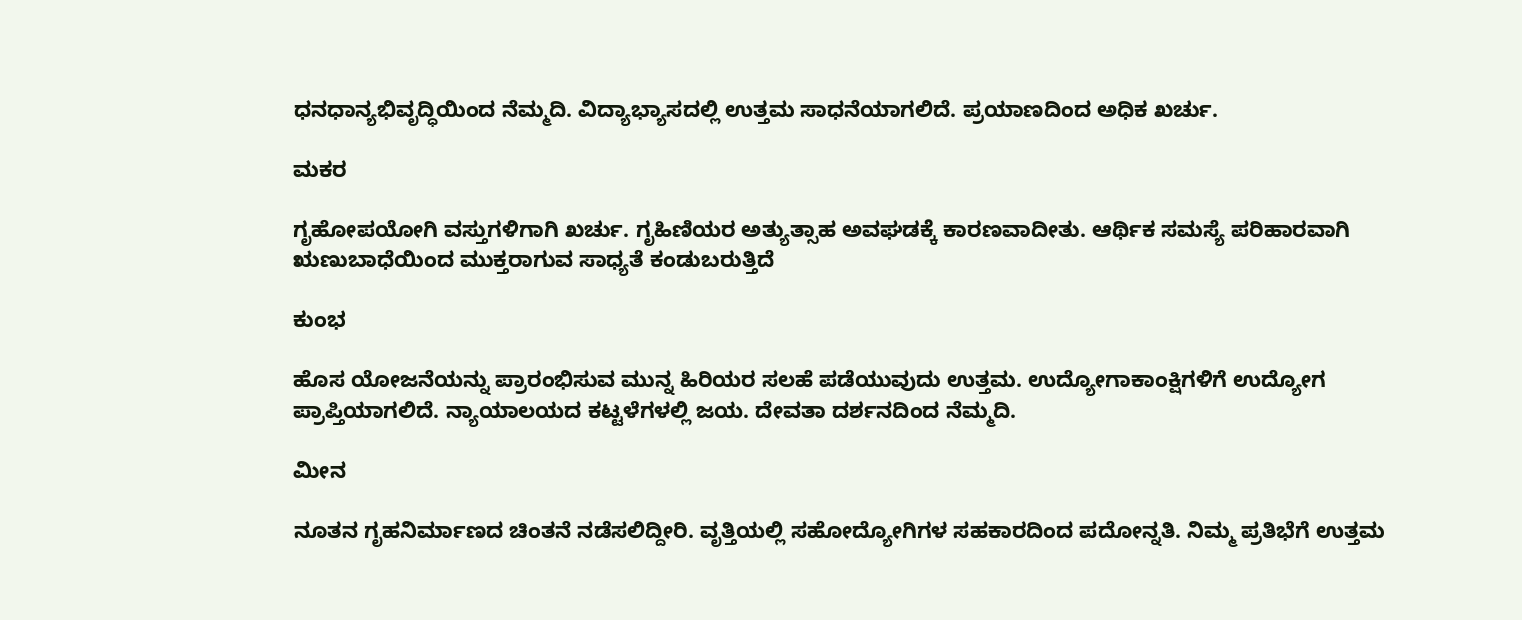ಧನಧಾನ್ಯಭಿವೃದ್ಧಿಯಿಂದ ನೆಮ್ಮದಿ. ವಿದ್ಯಾಭ್ಯಾಸದಲ್ಲಿ ಉತ್ತಮ ಸಾಧನೆಯಾಗಲಿದೆ. ಪ್ರಯಾಣದಿಂದ ಅಧಿಕ ಖರ್ಚು.

ಮಕರ

ಗೃಹೋಪಯೋಗಿ ವಸ್ತುಗಳಿಗಾಗಿ ಖರ್ಚು. ಗೃಹಿಣಿಯರ ಅತ್ಯುತ್ಸಾಹ ಅವಘಡಕ್ಕೆ ಕಾರಣವಾದೀತು. ಆರ್ಥಿಕ ಸಮಸ್ಯೆ ಪರಿಹಾರವಾಗಿ ಋಣುಬಾಧೆಯಿಂದ ಮುಕ್ತರಾಗುವ ಸಾಧ್ಯತೆ ಕಂಡುಬರುತ್ತಿದೆ

ಕುಂಭ

ಹೊಸ ಯೋಜನೆಯನ್ನು ಪ್ರಾರಂಭಿಸುವ ಮುನ್ನ ಹಿರಿಯರ ಸಲಹೆ ಪಡೆಯುವುದು ಉತ್ತಮ. ಉದ್ಯೋಗಾಕಾಂಕ್ಷಿಗಳಿಗೆ ಉದ್ಯೋಗ ಪ್ರಾಪ್ತಿಯಾಗಲಿದೆ. ನ್ಯಾಯಾಲಯದ ಕಟ್ಟಳೆಗಳಲ್ಲಿ ಜಯ. ದೇವತಾ ದರ್ಶನದಿಂದ ನೆಮ್ಮದಿ.

ಮೀನ

ನೂತನ ಗೃಹನಿರ್ಮಾಣದ ಚಿಂತನೆ ನಡೆಸಲಿದ್ದೀರಿ. ವೃತ್ತಿಯಲ್ಲಿ ಸಹೋದ್ಯೋಗಿಗಳ ಸಹಕಾರದಿಂದ ಪದೋನ್ನತಿ. ನಿಮ್ಮ ಪ್ರತಿಭೆಗೆ ಉತ್ತಮ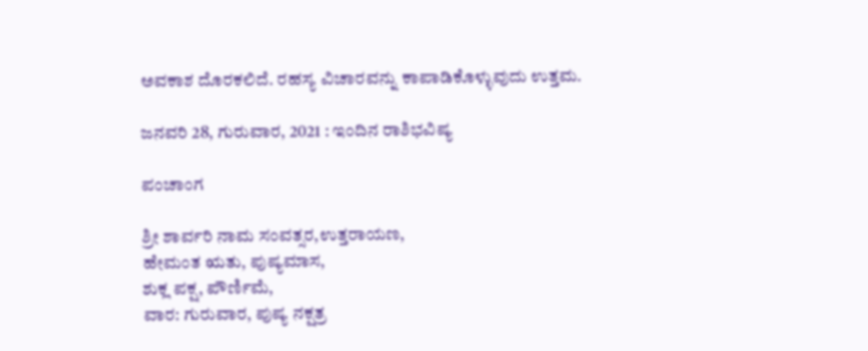ಅವಕಾಶ ದೊರಕಲಿದೆ. ರಹಸ್ಯ ವಿಚಾರವನ್ನು ಕಾಪಾಡಿಕೊಳ್ಳುವುದು ಉತ್ತಮ.

ಜನವರಿ 28, ಗುರುವಾರ, 2021 : ಇಂದಿನ ರಾಶಿಭವಿಷ್ಯ

ಪಂಚಾಂಗ

ಶ್ರೀ ಶಾರ್ವರಿ ನಾಮ ಸಂವತ್ಸರ,ಉತ್ತರಾಯಣ,
ಹೇಮಂತ ಋತು, ಪುಷ್ಯಮಾಸ,
ಶುಕ್ಲ ಪಕ್ಷ, ಪೌರ್ಣಿಮೆ,
ವಾರ: ಗುರುವಾರ, ಪುಷ್ಯ ನಕ್ಷತ್ರ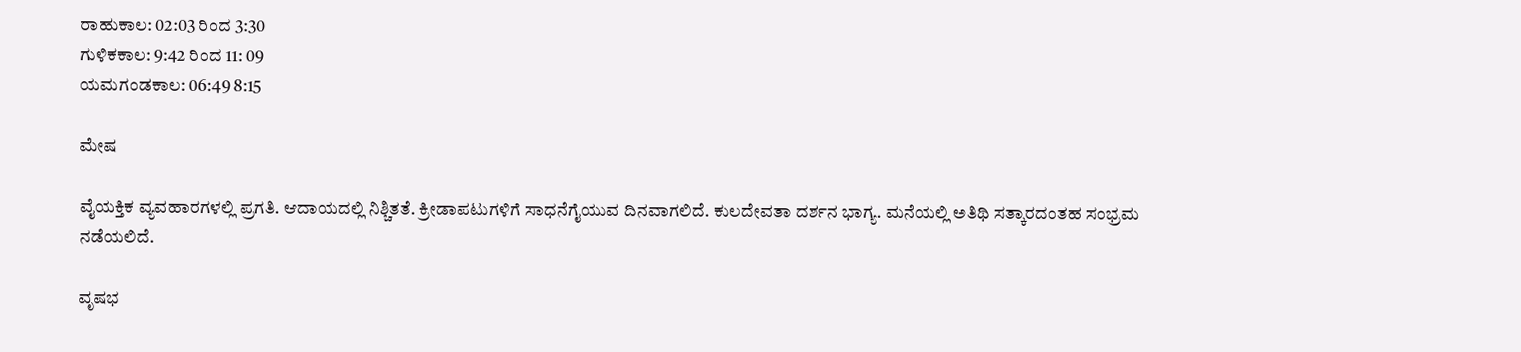ರಾಹುಕಾಲ: 02:03 ರಿಂದ 3:30
ಗುಳಿಕಕಾಲ: 9:42 ರಿಂದ 11: 09
ಯಮಗಂಡಕಾಲ: 06:49 8:15

ಮೇಷ

ವೈಯಕ್ತಿಕ ವ್ಯವಹಾರಗಳಲ್ಲಿ ಪ್ರಗತಿ. ಆದಾಯದಲ್ಲಿ ನಿಶ್ಚಿತತೆ. ಕ್ರೀಡಾಪಟುಗಳಿಗೆ ಸಾಧನೆಗೈಯುವ ದಿನವಾಗಲಿದೆ. ಕುಲದೇವತಾ ದರ್ಶನ ಭಾಗ್ಯ. ಮನೆಯಲ್ಲಿ ಅತಿಥಿ ಸತ್ಕಾರದಂತಹ ಸಂಭ್ರಮ ನಡೆಯಲಿದೆ.

ವೃಷಭ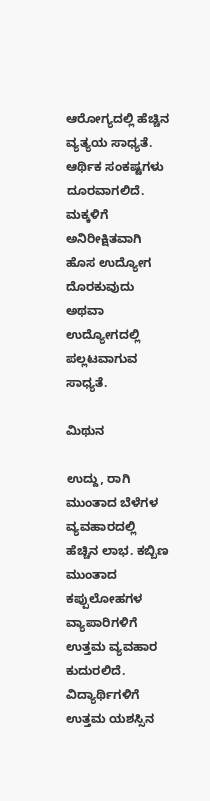ಆರೋಗ್ಯದಲ್ಲಿ ಹೆಚ್ಚಿನ ವ್ಯತ್ಯಯ ಸಾಧ್ಯತೆ. ಆರ್ಥಿಕ ಸಂಕಷ್ಟಗಳು ದೂರವಾಗಲಿದೆ. ಮಕ್ಕಳಿಗೆ ಅನಿರೀಕ್ಷಿತವಾಗಿ ಹೊಸ ಉದ್ಯೋಗ ದೊರಕುವುದು ಅಥವಾ ಉದ್ಯೋಗದಲ್ಲಿ ಪಲ್ಲಟವಾಗುವ ಸಾಧ್ಯತೆ.

ಮಿಥುನ

ಉದ್ದು, ರಾಗಿ ಮುಂತಾದ ಬೆಳೆಗಳ ವ್ಯವಹಾರದಲ್ಲಿ ಹೆಚ್ಚಿನ ಲಾಭ. ಕಬ್ಬಿಣ ಮುಂತಾದ ಕಪ್ಪುಲೋಹಗಳ ವ್ಯಾಪಾರಿಗಳಿಗೆ ಉತ್ತಮ ವ್ಯವಹಾರ ಕುದುರಲಿದೆ. ವಿದ್ಯಾರ್ಥಿಗಳಿಗೆ ಉತ್ತಮ ಯಶಸ್ಸಿನ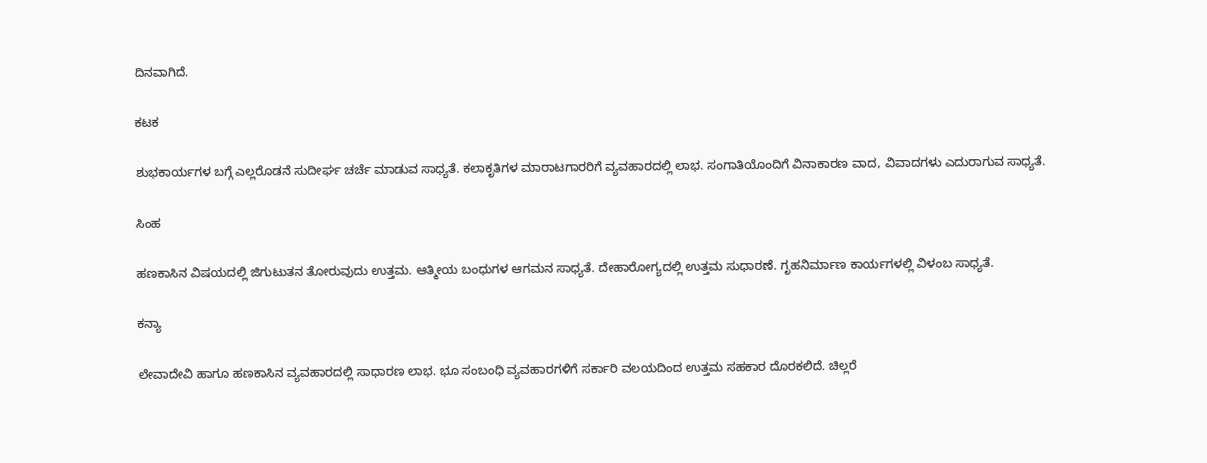ದಿನವಾಗಿದೆ.

ಕಟಕ

ಶುಭಕಾರ್ಯಗಳ ಬಗ್ಗೆ ಎಲ್ಲರೊಡನೆ ಸುದೀರ್ಘ ಚರ್ಚೆ ಮಾಡುವ ಸಾಧ್ಯತೆ. ಕಲಾಕೃತಿಗಳ ಮಾರಾಟಗಾರರಿಗೆ ವ್ಯವಹಾರದಲ್ಲಿ ಲಾಭ. ಸಂಗಾತಿಯೊಂದಿಗೆ ವಿನಾಕಾರಣ ವಾದ, ವಿವಾದಗಳು ಎದುರಾಗುವ ಸಾಧ್ಯತೆ.

ಸಿಂಹ

ಹಣಕಾಸಿನ ವಿಷಯದಲ್ಲಿ ಜಿಗುಟುತನ ತೋರುವುದು ಉತ್ತಮ. ಆತ್ಮೀಯ ಬಂಧುಗಳ ಆಗಮನ ಸಾಧ್ಯತೆ. ದೇಹಾರೋಗ್ಯದಲ್ಲಿ ಉತ್ತಮ ಸುಧಾರಣೆ. ಗೃಹನಿರ್ಮಾಣ ಕಾರ್ಯಗಳಲ್ಲಿ ವಿಳಂಬ ಸಾಧ್ಯತೆ.

ಕನ್ಯಾ

ಲೇವಾದೇವಿ ಹಾಗೂ ಹಣಕಾಸಿನ ವ್ಯವಹಾರದಲ್ಲಿ ಸಾಧಾರಣ ಲಾಭ. ಭೂ ಸಂಬಂಧಿ ವ್ಯವಹಾರಗಳಿಗೆ ಸರ್ಕಾರಿ ವಲಯದಿಂದ ಉತ್ತಮ ಸಹಕಾರ ದೊರಕಲಿದೆ. ಚಿಲ್ಲರೆ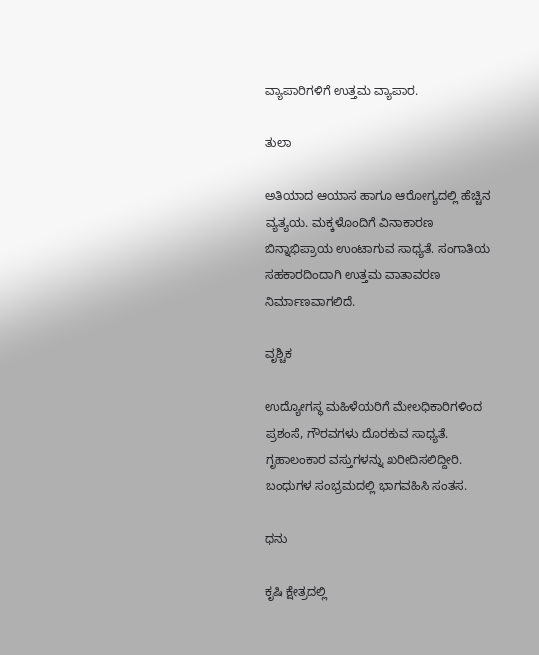ವ್ಯಾಪಾರಿಗಳಿಗೆ ಉತ್ತಮ ವ್ಯಾಪಾರ.

ತುಲಾ

ಅತಿಯಾದ ಆಯಾಸ ಹಾಗೂ ಆರೋಗ್ಯದಲ್ಲಿ ಹೆಚ್ಚಿನ ವ್ಯತ್ಯಯ. ಮಕ್ಕಳೊಂದಿಗೆ ವಿನಾಕಾರಣ ಬಿನ್ನಾಭಿಪ್ರಾಯ ಉಂಟಾಗುವ ಸಾಧ್ಯತೆ. ಸಂಗಾತಿಯ ಸಹಕಾರದಿಂದಾಗಿ ಉತ್ತಮ ವಾತಾವರಣ ನಿರ್ಮಾಣವಾಗಲಿದೆ.

ವೃಶ್ಚಿಕ

ಉದ್ಯೋಗಸ್ಥ ಮಹಿಳೆಯರಿಗೆ ಮೇಲಧಿಕಾರಿಗಳಿಂದ ಪ್ರಶಂಸೆ, ಗೌರವಗಳು ದೊರಕುವ ಸಾಧ್ಯತೆ. ಗೃಹಾಲಂಕಾರ ವಸ್ತುಗಳನ್ನು ಖರೀದಿಸಲಿದ್ದೀರಿ. ಬಂಧುಗಳ ಸಂಭ್ರಮದಲ್ಲಿ ಭಾಗವಹಿಸಿ ಸಂತಸ.

ಧನು

ಕೃಷಿ ಕ್ಷೇತ್ರದಲ್ಲಿ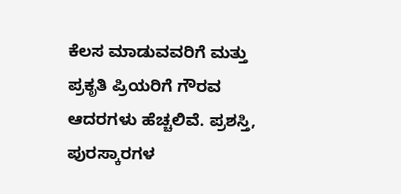ಕೆಲಸ ಮಾಡುವವರಿಗೆ ಮತ್ತು ಪ್ರಕೃತಿ ಪ್ರಿಯರಿಗೆ ಗೌರವ ಆದರಗಳು ಹೆಚ್ಚಲಿವೆ. ಪ್ರಶಸ್ತಿ, ಪುರಸ್ಕಾರಗಳ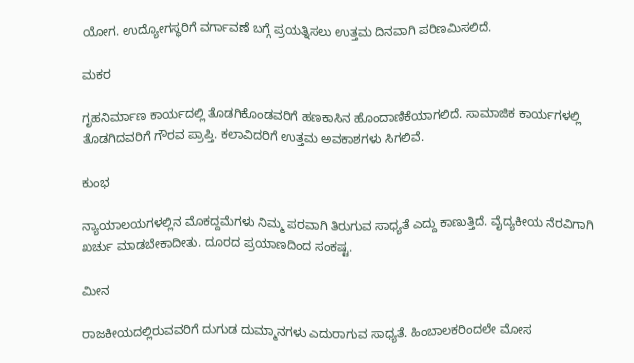ಯೋಗ. ಉದ್ಯೋಗಸ್ಥರಿಗೆ ವರ್ಗಾವಣೆ ಬಗ್ಗೆ ಪ್ರಯತ್ನಿಸಲು ಉತ್ತಮ ದಿನವಾಗಿ ಪರಿಣಮಿಸಲಿದೆ.

ಮಕರ

ಗೃಹನಿರ್ಮಾಣ ಕಾರ್ಯದಲ್ಲಿ ತೊಡಗಿಕೊಂಡವರಿಗೆ ಹಣಕಾಸಿನ ಹೊಂದಾಣಿಕೆಯಾಗಲಿದೆ. ಸಾಮಾಜಿಕ ಕಾರ್ಯಗಳಲ್ಲಿ ತೊಡಗಿದವರಿಗೆ ಗೌರವ ಪ್ರಾಪ್ತಿ. ಕಲಾವಿದರಿಗೆ ಉತ್ತಮ ಅವಕಾಶಗಳು ಸಿಗಲಿವೆ.

ಕುಂಭ

ನ್ಯಾಯಾಲಯಗಳಲ್ಲಿನ ಮೊಕದ್ದಮೆಗಳು ನಿಮ್ಮ ಪರವಾಗಿ ತಿರುಗುವ ಸಾಧ್ಯತೆ ಎದ್ದು ಕಾಣುತ್ತಿದೆ. ವೈದ್ಯಕೀಯ ನೆರವಿಗಾಗಿ ಖರ್ಚು ಮಾಡಬೇಕಾದೀತು. ದೂರದ ಪ್ರಯಾಣದಿಂದ ಸಂಕಷ್ಟ.

ಮೀನ

ರಾಜಕೀಯದಲ್ಲಿರುವವರಿಗೆ ದುಗುಡ ದುಮ್ಮಾನಗಳು ಎದುರಾಗುವ ಸಾಧ್ಯತೆ. ಹಿಂಬಾಲಕರಿಂದಲೇ ಮೋಸ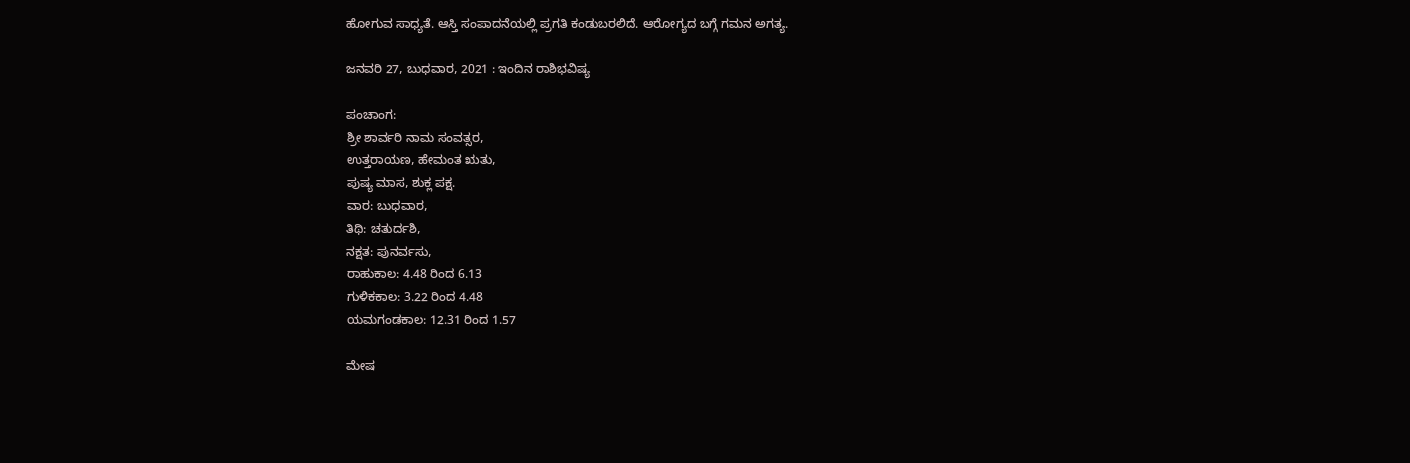ಹೋಗುವ ಸಾಧ್ಯತೆ. ಆಸ್ತಿ ಸಂಪಾದನೆಯಲ್ಲಿ ಪ್ರಗತಿ ಕಂಡುಬರಲಿದೆ. ಆರೋಗ್ಯದ ಬಗ್ಗೆ ಗಮನ ಅಗತ್ಯ.

ಜನವರಿ 27, ಬುಧವಾರ, 2021 : ಇಂದಿನ ರಾಶಿಭವಿಷ್ಯ

ಪಂಚಾಂಗ:
ಶ್ರೀ ಶಾರ್ವರಿ ನಾಮ ಸಂವತ್ಸರ,
ಉತ್ತರಾಯಣ, ಹೇಮಂತ ಋತು,
ಪುಷ್ಯ ಮಾಸ, ಶುಕ್ಲ ಪಕ್ಷ.
ವಾರ: ಬುಧವಾರ,
ತಿಥಿ: ಚತುರ್ದಶಿ,
ನಕ್ಷತ: ಪುನರ್ವಸು,
ರಾಹುಕಾಲ: 4.48 ರಿಂದ 6.13
ಗುಳಿಕಕಾಲ: 3.22 ರಿಂದ 4.48
ಯಮಗಂಡಕಾಲ: 12.31 ರಿಂದ 1.57

ಮೇಷ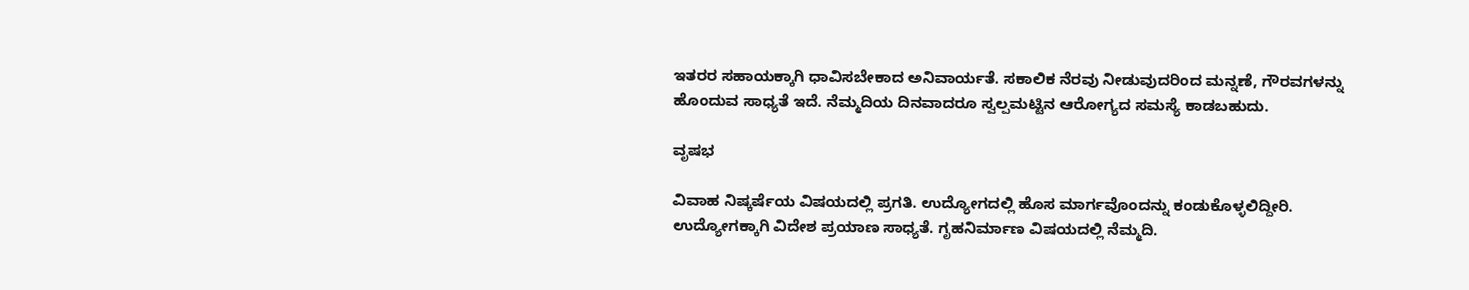ಇತರರ ಸಹಾಯಕ್ಕಾಗಿ ಧಾವಿಸಬೇಕಾದ ಅನಿವಾರ್ಯತೆ. ಸಕಾಲಿಕ ನೆರವು ನೀಡುವುದರಿಂದ ಮನ್ನಣೆ, ಗೌರವಗಳನ್ನು ಹೊಂದುವ ಸಾಧ್ಯತೆ ಇದೆ. ನೆಮ್ಮದಿಯ ದಿನವಾದರೂ ಸ್ವಲ್ಪಮಟ್ಟಿನ ಆರೋಗ್ಯದ ಸಮಸ್ಯೆ ಕಾಡಬಹುದು.

ವೃಷಭ

ವಿವಾಹ ನಿಷ್ಕರ್ಷೆಯ ವಿಷಯದಲ್ಲಿ ಪ್ರಗತಿ. ಉದ್ಯೋಗದಲ್ಲಿ ಹೊಸ ಮಾರ್ಗವೊಂದನ್ನು ಕಂಡುಕೊಳ್ಳಲಿದ್ದೀರಿ. ಉದ್ಯೋಗಕ್ಕಾಗಿ ವಿದೇಶ ಪ್ರಯಾಣ ಸಾಧ್ಯತೆ. ಗೃಹನಿರ್ಮಾಣ ವಿಷಯದಲ್ಲಿ ನೆಮ್ಮದಿ.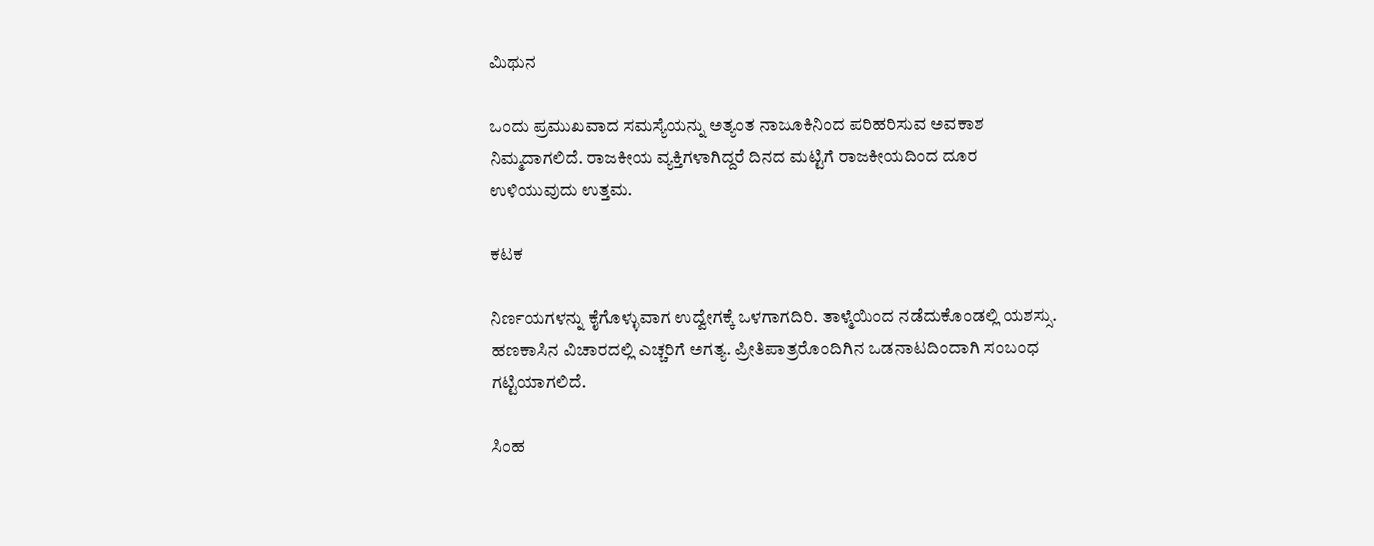ಮಿಥುನ

ಒಂದು ಪ್ರಮುಖವಾದ ಸಮಸ್ಯೆಯನ್ನು ಅತ್ಯಂತ ನಾಜೂಕಿನಿಂದ ಪರಿಹರಿಸುವ ಅವಕಾಶ ನಿಮ್ಮದಾಗಲಿದೆ. ರಾಜಕೀಯ ವ್ಯಕ್ತಿಗಳಾಗಿದ್ದರೆ ದಿನದ ಮಟ್ಟಿಗೆ ರಾಜಕೀಯದಿಂದ ದೂರ ಉಳಿಯುವುದು ಉತ್ತಮ.

ಕಟಕ

ನಿರ್ಣಯಗಳನ್ನು ಕೈಗೊಳ್ಳುವಾಗ ಉದ್ವೇಗಕ್ಕೆ ಒಳಗಾಗದಿರಿ. ತಾಳ್ಮೆಯಿಂದ ನಡೆದುಕೊಂಡಲ್ಲಿ ಯಶಸ್ಸು. ಹಣಕಾಸಿನ ವಿಚಾರದಲ್ಲಿ ಎಚ್ಚರಿಗೆ ಅಗತ್ಯ. ಪ್ರೀತಿಪಾತ್ರರೊಂದಿಗಿನ ಒಡನಾಟದಿಂದಾಗಿ ಸಂಬಂಧ ಗಟ್ಟಿಯಾಗಲಿದೆ.

ಸಿಂಹ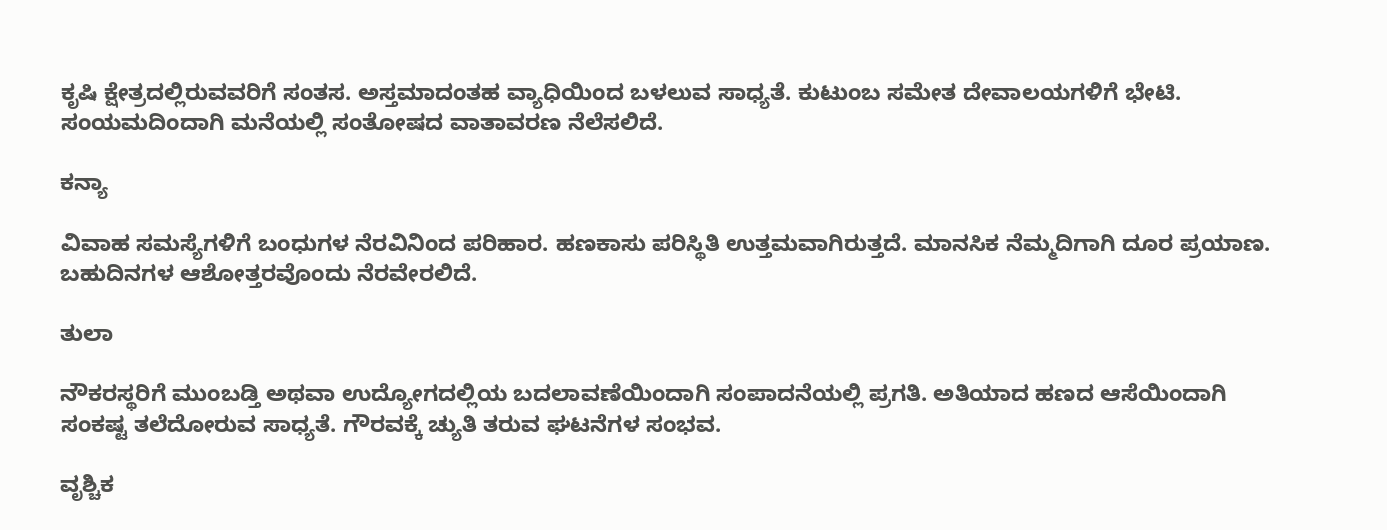ಕೃಷಿ ಕ್ಷೇತ್ರದಲ್ಲಿರುವವರಿಗೆ ಸಂತಸ. ಅಸ್ತಮಾದಂತಹ ವ್ಯಾಧಿಯಿಂದ ಬಳಲುವ ಸಾಧ್ಯತೆ. ಕುಟುಂಬ ಸಮೇತ ದೇವಾಲಯಗಳಿಗೆ ಭೇಟಿ. ಸಂಯಮದಿಂದಾಗಿ ಮನೆಯಲ್ಲಿ ಸಂತೋಷದ ವಾತಾವರಣ ನೆಲೆಸಲಿದೆ.

ಕನ್ಯಾ

ವಿವಾಹ ಸಮಸ್ಯೆಗಳಿಗೆ ಬಂಧುಗಳ ನೆರವಿನಿಂದ ಪರಿಹಾರ. ಹಣಕಾಸು ಪರಿಸ್ಥಿತಿ ಉತ್ತಮವಾಗಿರುತ್ತದೆ. ಮಾನಸಿಕ ನೆಮ್ಮದಿಗಾಗಿ ದೂರ ಪ್ರಯಾಣ. ಬಹುದಿನಗಳ ಆಶೋತ್ತರವೊಂದು ನೆರವೇರಲಿದೆ.

ತುಲಾ

ನೌಕರಸ್ಥರಿಗೆ ಮುಂಬಡ್ತಿ ಅಥವಾ ಉದ್ಯೋಗದಲ್ಲಿಯ ಬದಲಾವಣೆಯಿಂದಾಗಿ ಸಂಪಾದನೆಯಲ್ಲಿ ಪ್ರಗತಿ‌. ಅತಿಯಾದ ಹಣದ ಆಸೆಯಿಂದಾಗಿ ಸಂಕಷ್ಟ ತಲೆದೋರುವ ಸಾಧ್ಯತೆ. ಗೌರವಕ್ಕೆ ಚ್ಯುತಿ ತರುವ ಘಟನೆಗಳ ಸಂಭವ.

ವೃಶ್ಚಿಕ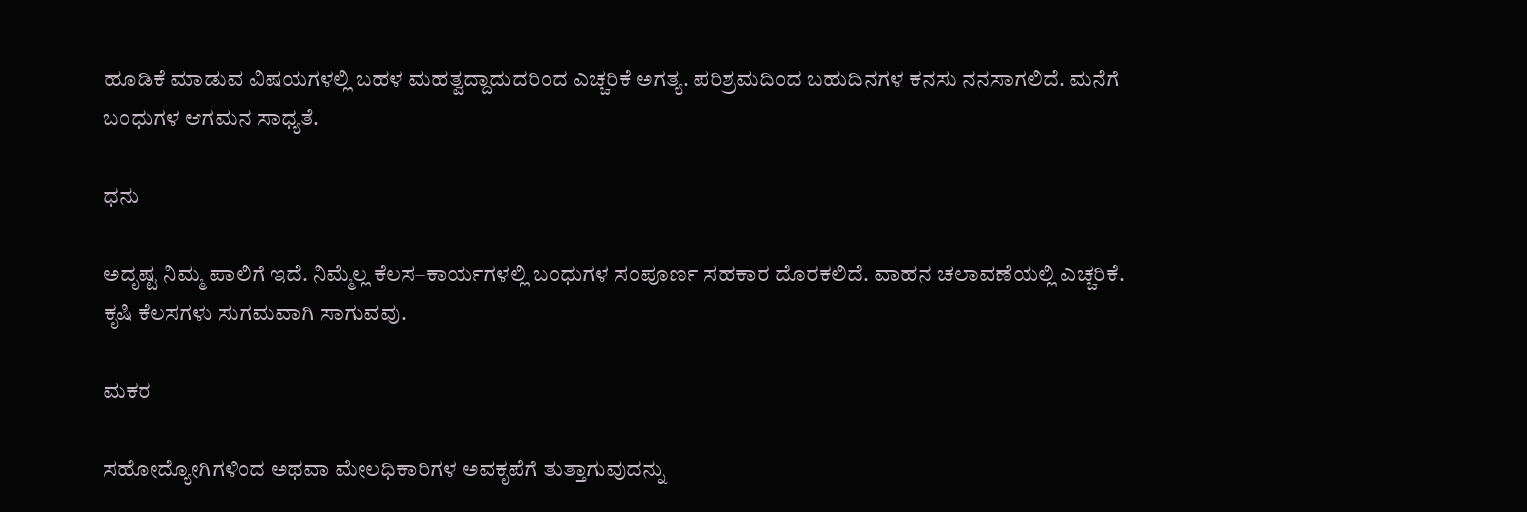ಹೂಡಿಕೆ ಮಾಡುವ ವಿಷಯಗಳಲ್ಲಿ ಬಹಳ ಮಹತ್ವದ್ದಾದುದರಿಂದ ಎಚ್ಚರಿಕೆ ಅಗತ್ಯ. ಪರಿಶ್ರಮದಿಂದ ಬಹುದಿನಗಳ ಕನಸು ನನಸಾಗಲಿದೆ. ಮನೆಗೆ ಬಂಧುಗಳ ಆಗಮನ ಸಾಧ್ಯತೆ.

ಧನು

ಅದೃಷ್ಟ ನಿಮ್ಮ ಪಾಲಿಗೆ ಇದೆ. ನಿಮ್ಮೆಲ್ಲ ಕೆಲಸ–ಕಾರ್ಯಗಳಲ್ಲಿ ಬಂಧುಗಳ ಸಂಪೂರ್ಣ ಸಹಕಾರ ದೊರಕಲಿದೆ. ವಾಹನ ಚಲಾವಣೆಯಲ್ಲಿ ಎಚ್ಚರಿಕೆ. ಕೃಷಿ ಕೆಲಸಗಳು ಸುಗಮವಾಗಿ ಸಾಗುವವು.

ಮಕರ

ಸಹೋದ್ಯೋಗಿಗಳಿಂದ ಅಥವಾ ಮೇಲಧಿಕಾರಿಗಳ ಅವಕೃಪೆಗೆ ತುತ್ತಾಗುವುದನ್ನು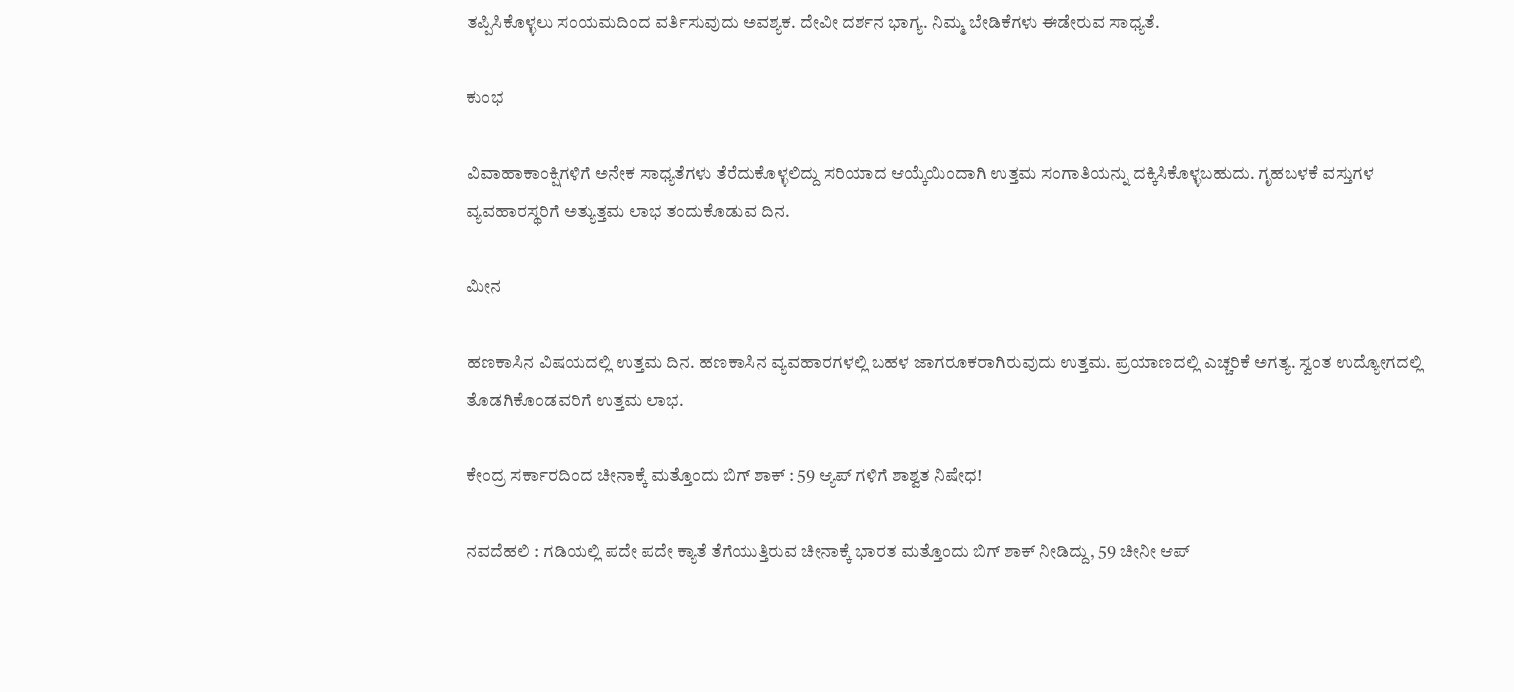ತಪ್ಪಿಸಿಕೊಳ್ಳಲು ಸಂಯಮದಿಂದ ವರ್ತಿಸುವುದು ಅವಶ್ಯಕ. ದೇವೀ ದರ್ಶನ ಭಾಗ್ಯ. ನಿಮ್ಮ ಬೇಡಿಕೆಗಳು ಈಡೇರುವ ಸಾಧ್ಯತೆ.

ಕುಂಭ

ವಿವಾಹಾಕಾಂಕ್ಷಿಗಳಿಗೆ ಅನೇಕ ಸಾಧ್ಯತೆಗಳು ತೆರೆದುಕೊಳ್ಳಲಿದ್ದು ಸರಿಯಾದ ಆಯ್ಕೆಯಿಂದಾಗಿ ಉತ್ತಮ ಸಂಗಾತಿಯನ್ನು ದಕ್ಕಿಸಿಕೊಳ್ಳಬಹುದು. ಗೃಹಬಳಕೆ ವಸ್ತುಗಳ ವ್ಯವಹಾರಸ್ಥರಿಗೆ ಅತ್ಯುತ್ತಮ ಲಾಭ ತಂದುಕೊಡುವ ದಿನ.

ಮೀನ

ಹಣಕಾಸಿನ ವಿಷಯದಲ್ಲಿ ಉತ್ತಮ ದಿನ. ಹಣಕಾಸಿನ ವ್ಯವಹಾರಗಳಲ್ಲಿ ಬಹಳ ಜಾಗರೂಕರಾಗಿರುವುದು ಉತ್ತಮ. ಪ್ರಯಾಣದಲ್ಲಿ ಎಚ್ಚರಿಕೆ ಅಗತ್ಯ. ಸ್ವಂತ ಉದ್ಯೋಗದಲ್ಲಿ ತೊಡಗಿಕೊಂಡವರಿಗೆ ಉತ್ತಮ ಲಾಭ.

ಕೇಂದ್ರ ಸರ್ಕಾರದಿಂದ ಚೀನಾಕ್ಕೆ ಮತ್ತೊಂದು ಬಿಗ್ ಶಾಕ್ : 59 ಆ್ಯಪ್ ಗಳಿಗೆ ಶಾಶ್ವತ ನಿಷೇಧ!

ನವದೆಹಲಿ : ಗಡಿಯಲ್ಲಿ ಪದೇ ಪದೇ ಕ್ಯಾತೆ ತೆಗೆಯುತ್ತಿರುವ ಚೀನಾಕ್ಕೆ ಭಾರತ ಮತ್ತೊಂದು ಬಿಗ್ ಶಾಕ್ ನೀಡಿದ್ದು, 59 ಚೀನೀ ಆಪ್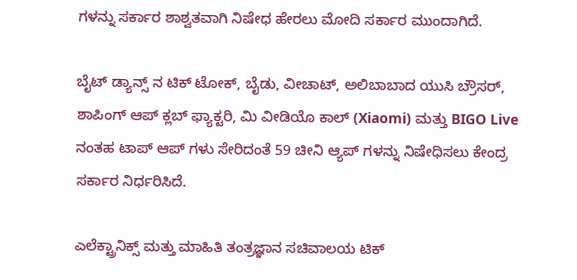ಗಳನ್ನು ಸರ್ಕಾರ ಶಾಶ್ವತವಾಗಿ ನಿಷೇಧ ಹೇರಲು ಮೋದಿ ಸರ್ಕಾರ ಮುಂದಾಗಿದೆ.

ಬೈಟ್ ಡ್ಯಾನ್ಸ್ ನ ಟಿಕ್ ಟೋಕ್, ಬೈಡು, ವೀಚಾಟ್, ಅಲಿಬಾಬಾದ ಯುಸಿ ಬ್ರೌಸರ್, ಶಾಪಿಂಗ್ ಆಪ್ ಕ್ಲಬ್ ಫ್ಯಾಕ್ಟರಿ, ಮಿ ವೀಡಿಯೊ ಕಾಲ್ (Xiaomi) ಮತ್ತು BIGO Live ನಂತಹ ಟಾಪ್ ಆಪ್ ಗಳು ಸೇರಿದಂತೆ 59 ಚೀನಿ ಆ್ಯಪ್ ಗಳನ್ನು ನಿಷೇಧಿಸಲು ಕೇಂದ್ರ ಸರ್ಕಾರ ನಿರ್ಧರಿಸಿದೆ.

ಎಲೆಕ್ಟ್ರಾನಿಕ್ಸ್ ಮತ್ತು ಮಾಹಿತಿ ತಂತ್ರಜ್ಞಾನ ಸಚಿವಾಲಯ ಟಿಕ್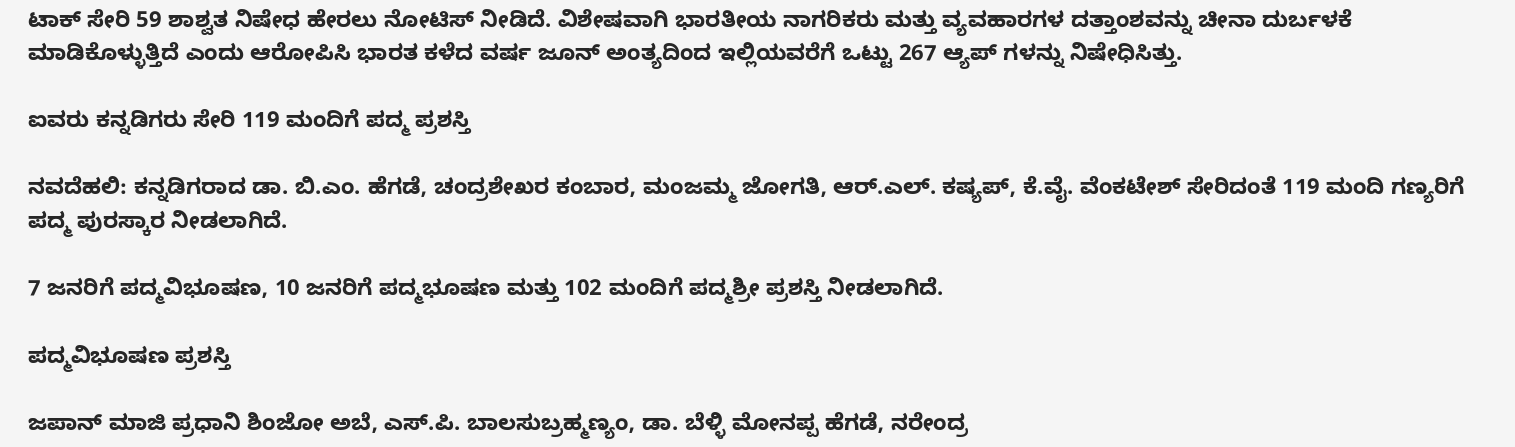ಟಾಕ್ ಸೇರಿ 59 ಶಾಶ್ವತ ನಿಷೇಧ ಹೇರಲು ನೋಟಿಸ್ ನೀಡಿದೆ. ವಿಶೇಷವಾಗಿ ಭಾರತೀಯ ನಾಗರಿಕರು ಮತ್ತು ವ್ಯವಹಾರಗಳ ದತ್ತಾಂಶವನ್ನು ಚೀನಾ ದುರ್ಬಳಕೆ ಮಾಡಿಕೊಳ್ಳುತ್ತಿದೆ ಎಂದು ಆರೋಪಿಸಿ ಭಾರತ ಕಳೆದ ವರ್ಷ ಜೂನ್ ಅಂತ್ಯದಿಂದ ಇಲ್ಲಿಯವರೆಗೆ ಒಟ್ಟು 267 ಆ್ಯಪ್ ಗಳನ್ನು ನಿಷೇಧಿಸಿತ್ತು.

ಐವರು ಕನ್ನಡಿಗರು ಸೇರಿ 119 ಮಂದಿಗೆ ಪದ್ಮ ಪ್ರಶಸ್ತಿ

ನವದೆಹಲಿ: ಕನ್ನಡಿಗರಾದ ಡಾ. ಬಿ.ಎಂ. ಹೆಗಡೆ, ಚಂದ್ರಶೇಖರ ಕಂಬಾರ, ಮಂಜಮ್ಮ ಜೋಗತಿ, ಆರ್.ಎಲ್. ಕಷ್ಯಪ್, ಕೆ.ವೈ. ವೆಂಕಟೇಶ್ ಸೇರಿದಂತೆ 119 ಮಂದಿ ಗಣ್ಯರಿಗೆ ಪದ್ಮ ಪುರಸ್ಕಾರ ನೀಡಲಾಗಿದೆ.

7 ಜನರಿಗೆ ಪದ್ಮವಿಭೂಷಣ, 10 ಜನರಿಗೆ ಪದ್ಮಭೂಷಣ ಮತ್ತು 102 ಮಂದಿಗೆ ಪದ್ಮಶ್ರೀ ಪ್ರಶಸ್ತಿ ನೀಡಲಾಗಿದೆ.

ಪದ್ಮವಿಭೂಷಣ ಪ್ರಶಸ್ತಿ

ಜಪಾನ್ ಮಾಜಿ ಪ್ರಧಾನಿ ಶಿಂಜೋ ಅಬೆ, ಎಸ್.ಪಿ. ಬಾಲಸುಬ್ರಹ್ಮಣ್ಯಂ, ಡಾ. ಬೆಳ್ಳಿ ಮೋನಪ್ಪ ಹೆಗಡೆ, ನರೇಂದ್ರ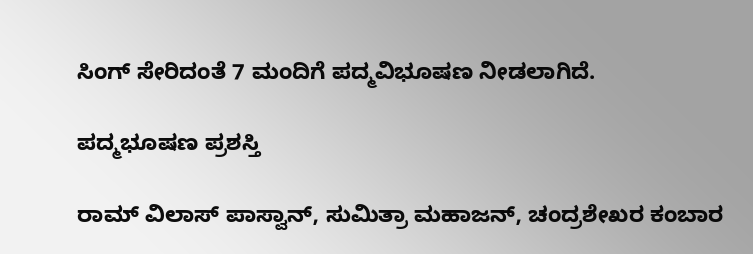ಸಿಂಗ್ ಸೇರಿದಂತೆ 7 ಮಂದಿಗೆ ಪದ್ಮವಿಭೂಷಣ ನೀಡಲಾಗಿದೆ.

ಪದ್ಮಭೂಷಣ ಪ್ರಶಸ್ತಿ

ರಾಮ್ ವಿಲಾಸ್ ಪಾಸ್ವಾನ್, ಸುಮಿತ್ರಾ ಮಹಾಜನ್, ಚಂದ್ರಶೇಖರ ಕಂಬಾರ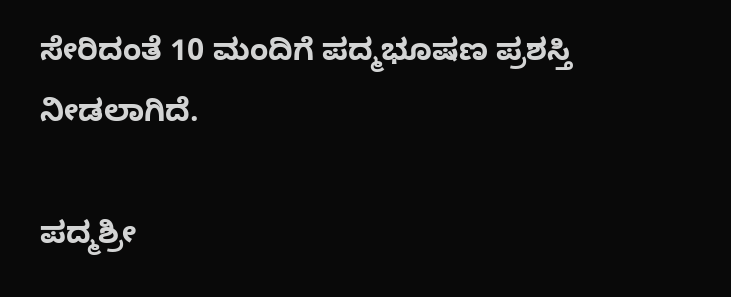ಸೇರಿದಂತೆ 10 ಮಂದಿಗೆ ಪದ್ಮಭೂಷಣ ಪ್ರಶಸ್ತಿ ನೀಡಲಾಗಿದೆ.

ಪದ್ಮಶ್ರೀ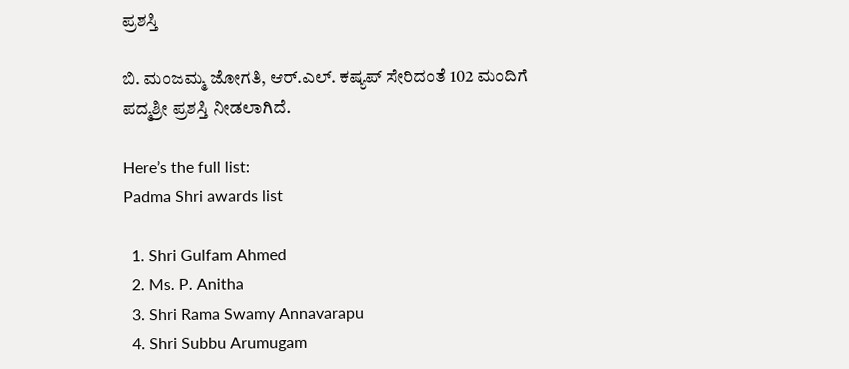ಪ್ರಶಸ್ತಿ

ಬಿ. ಮಂಜಮ್ಮ ಜೋಗತಿ, ಆರ್.ಎಲ್. ಕಷ್ಯಪ್ ಸೇರಿದಂತೆ 102 ಮಂದಿಗೆ ಪದ್ಮಶ್ರೀ ಪ್ರಶಸ್ತಿ ನೀಡಲಾಗಿದೆ.

Here’s the full list:
Padma Shri awards list

  1. Shri Gulfam Ahmed
  2. Ms. P. Anitha
  3. Shri Rama Swamy Annavarapu
  4. Shri Subbu Arumugam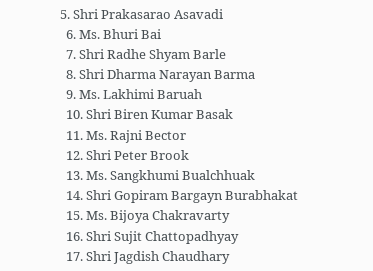5. Shri Prakasarao Asavadi
  6. Ms. Bhuri Bai
  7. Shri Radhe Shyam Barle
  8. Shri Dharma Narayan Barma
  9. Ms. Lakhimi Baruah
  10. Shri Biren Kumar Basak
  11. Ms. Rajni Bector
  12. Shri Peter Brook
  13. Ms. Sangkhumi Bualchhuak
  14. Shri Gopiram Bargayn Burabhakat
  15. Ms. Bijoya Chakravarty
  16. Shri Sujit Chattopadhyay
  17. Shri Jagdish Chaudhary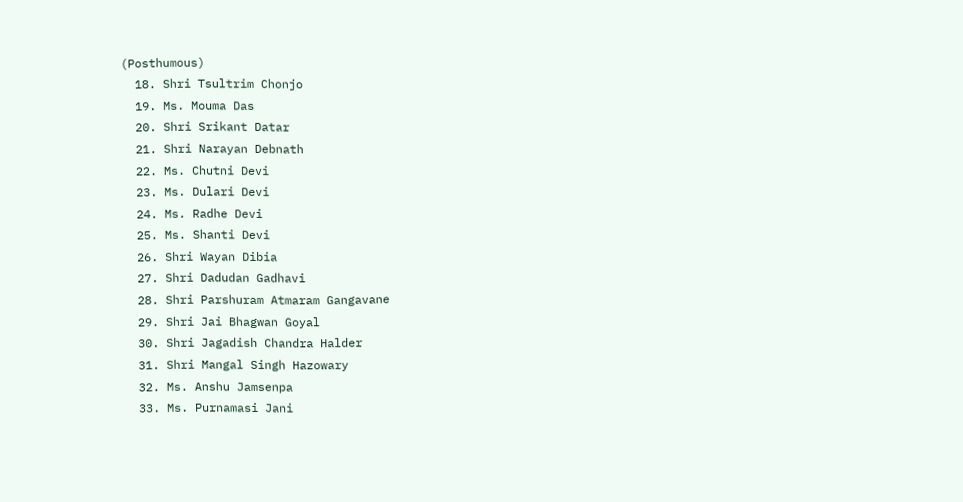(Posthumous)
  18. Shri Tsultrim Chonjo
  19. Ms. Mouma Das
  20. Shri Srikant Datar
  21. Shri Narayan Debnath
  22. Ms. Chutni Devi
  23. Ms. Dulari Devi
  24. Ms. Radhe Devi
  25. Ms. Shanti Devi
  26. Shri Wayan Dibia
  27. Shri Dadudan Gadhavi
  28. Shri Parshuram Atmaram Gangavane
  29. Shri Jai Bhagwan Goyal
  30. Shri Jagadish Chandra Halder
  31. Shri Mangal Singh Hazowary
  32. Ms. Anshu Jamsenpa
  33. Ms. Purnamasi Jani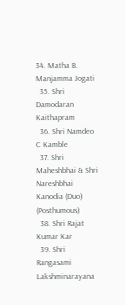34. Matha B. Manjamma Jogati
  35. Shri Damodaran Kaithapram
  36. Shri Namdeo C Kamble
  37. Shri Maheshbhai & Shri Nareshbhai Kanodia (Duo) (Posthumous)
  38. Shri Rajat Kumar Kar
  39. Shri Rangasami Lakshminarayana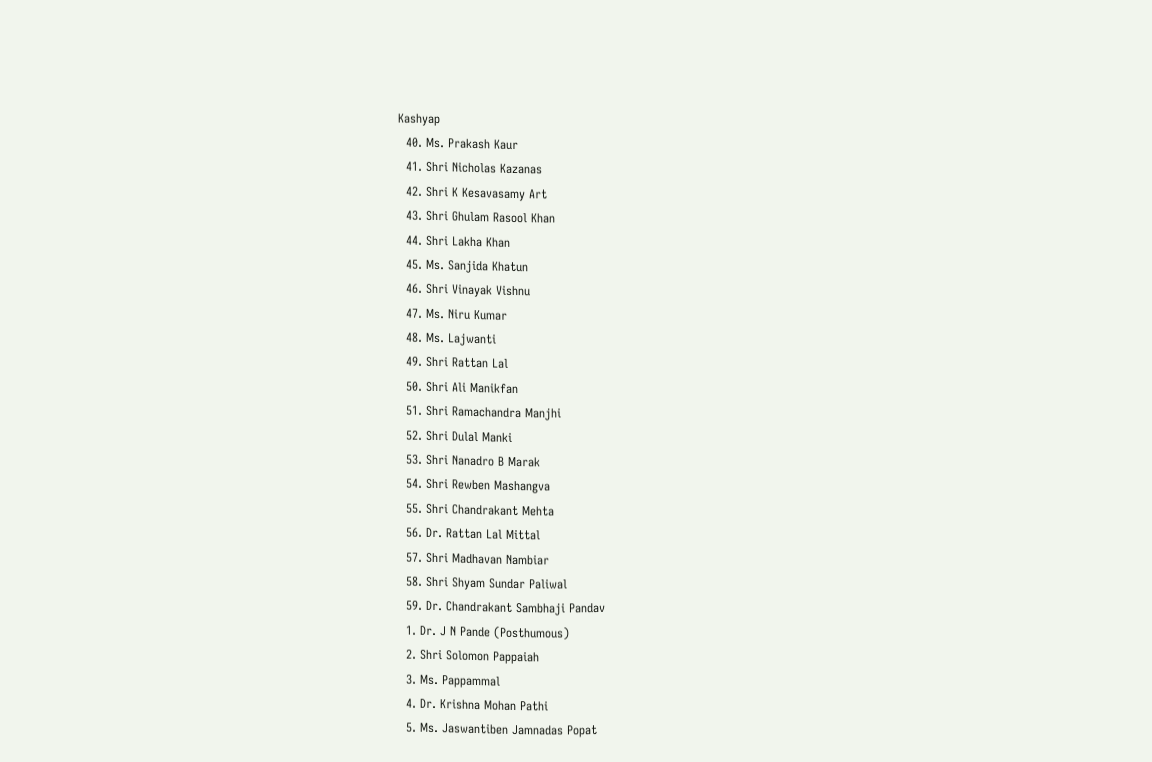Kashyap
  40. Ms. Prakash Kaur
  41. Shri Nicholas Kazanas
  42. Shri K Kesavasamy Art
  43. Shri Ghulam Rasool Khan
  44. Shri Lakha Khan
  45. Ms. Sanjida Khatun
  46. Shri Vinayak Vishnu
  47. Ms. Niru Kumar
  48. Ms. Lajwanti
  49. Shri Rattan Lal
  50. Shri Ali Manikfan
  51. Shri Ramachandra Manjhi
  52. Shri Dulal Manki
  53. Shri Nanadro B Marak
  54. Shri Rewben Mashangva
  55. Shri Chandrakant Mehta
  56. Dr. Rattan Lal Mittal
  57. Shri Madhavan Nambiar
  58. Shri Shyam Sundar Paliwal
  59. Dr. Chandrakant Sambhaji Pandav
  1. Dr. J N Pande (Posthumous)
  2. Shri Solomon Pappaiah
  3. Ms. Pappammal
  4. Dr. Krishna Mohan Pathi
  5. Ms. Jaswantiben Jamnadas Popat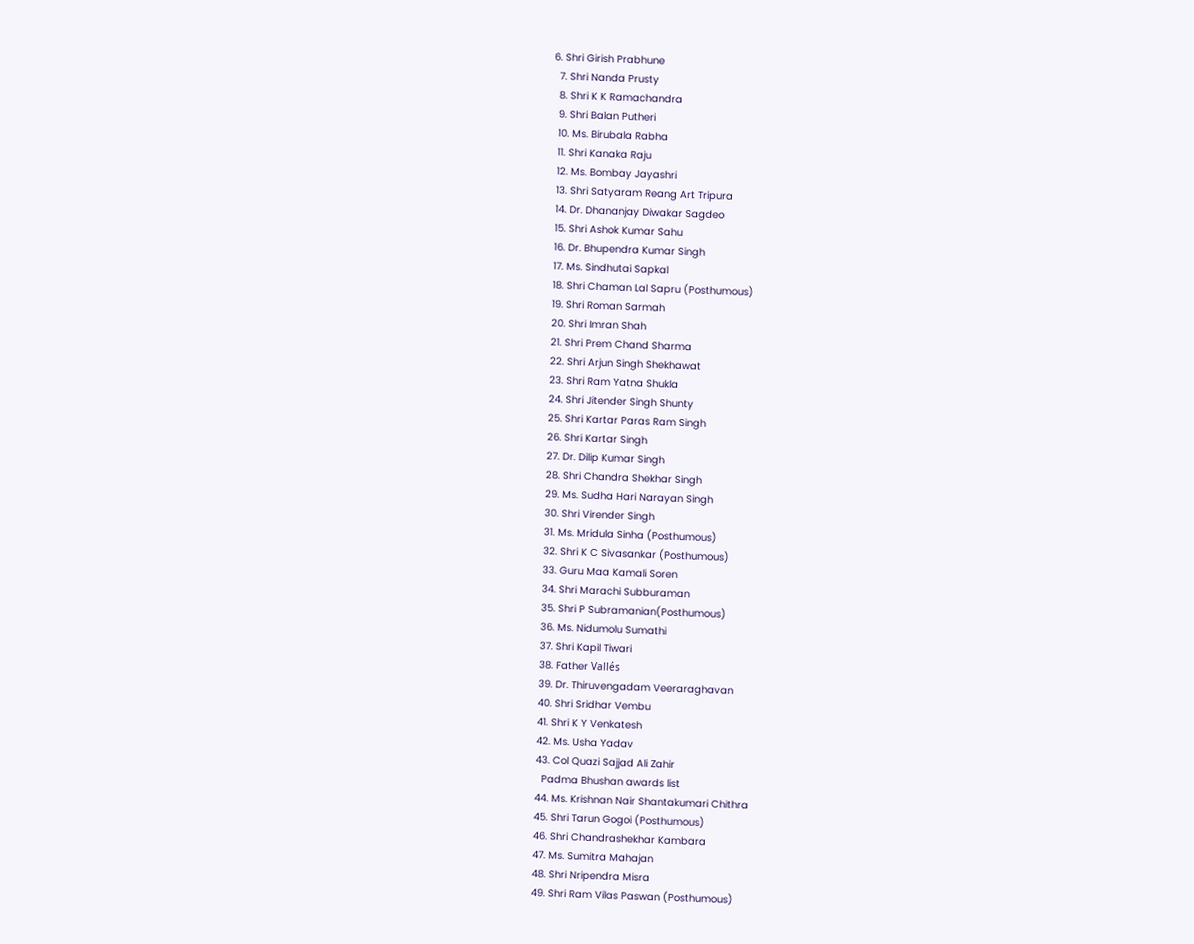6. Shri Girish Prabhune
  7. Shri Nanda Prusty
  8. Shri K K Ramachandra
  9. Shri Balan Putheri
  10. Ms. Birubala Rabha
  11. Shri Kanaka Raju
  12. Ms. Bombay Jayashri
  13. Shri Satyaram Reang Art Tripura
  14. Dr. Dhananjay Diwakar Sagdeo
  15. Shri Ashok Kumar Sahu
  16. Dr. Bhupendra Kumar Singh
  17. Ms. Sindhutai Sapkal
  18. Shri Chaman Lal Sapru (Posthumous)
  19. Shri Roman Sarmah
  20. Shri Imran Shah
  21. Shri Prem Chand Sharma
  22. Shri Arjun Singh Shekhawat
  23. Shri Ram Yatna Shukla
  24. Shri Jitender Singh Shunty
  25. Shri Kartar Paras Ram Singh
  26. Shri Kartar Singh
  27. Dr. Dilip Kumar Singh
  28. Shri Chandra Shekhar Singh
  29. Ms. Sudha Hari Narayan Singh
  30. Shri Virender Singh
  31. Ms. Mridula Sinha (Posthumous)
  32. Shri K C Sivasankar (Posthumous)
  33. Guru Maa Kamali Soren
  34. Shri Marachi Subburaman
  35. Shri P Subramanian(Posthumous)
  36. Ms. Nidumolu Sumathi
  37. Shri Kapil Tiwari
  38. Father Vallés
  39. Dr. Thiruvengadam Veeraraghavan
  40. Shri Sridhar Vembu
  41. Shri K Y Venkatesh
  42. Ms. Usha Yadav
  43. Col Quazi Sajjad Ali Zahir
    Padma Bhushan awards list
  44. Ms. Krishnan Nair Shantakumari Chithra
  45. Shri Tarun Gogoi (Posthumous)
  46. Shri Chandrashekhar Kambara
  47. Ms. Sumitra Mahajan
  48. Shri Nripendra Misra
  49. Shri Ram Vilas Paswan (Posthumous)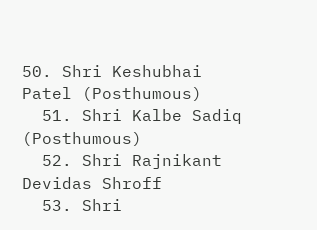50. Shri Keshubhai Patel (Posthumous)
  51. Shri Kalbe Sadiq (Posthumous)
  52. Shri Rajnikant Devidas Shroff
  53. Shri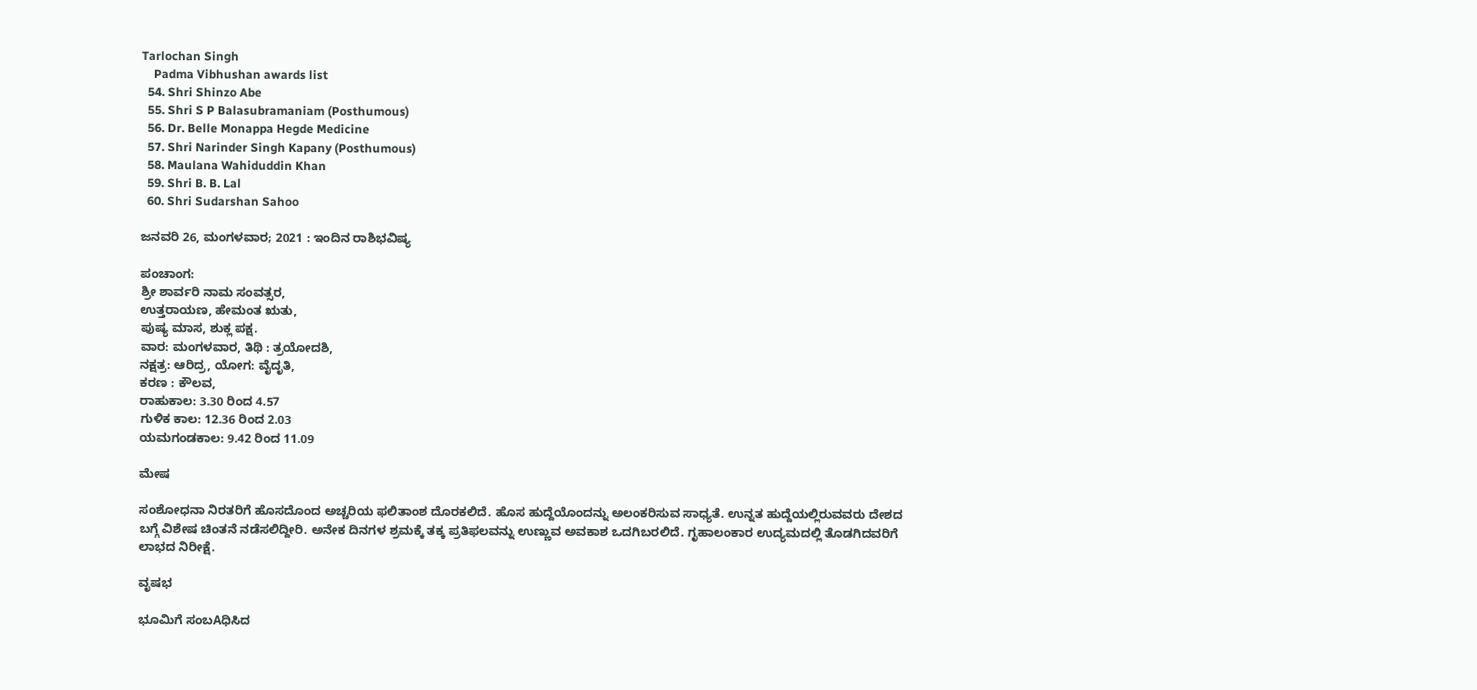Tarlochan Singh
    Padma Vibhushan awards list
  54. Shri Shinzo Abe
  55. Shri S P Balasubramaniam (Posthumous)
  56. Dr. Belle Monappa Hegde Medicine
  57. Shri Narinder Singh Kapany (Posthumous)
  58. Maulana Wahiduddin Khan
  59. Shri B. B. Lal
  60. Shri Sudarshan Sahoo

ಜನವರಿ 26, ಮಂಗಳವಾರ; 2021 : ಇಂದಿನ ರಾಶಿಭವಿಷ್ಯ

ಪಂಚಾಂಗ:
ಶ್ರೀ ಶಾರ್ವರಿ ನಾಮ ಸಂವತ್ಸರ,
ಉತ್ತರಾಯಣ, ಹೇಮಂತ ಋತು,
ಪುಷ್ಯ ಮಾಸ, ಶುಕ್ಲ ಪಕ್ಷ.
ವಾರ: ಮಂಗಳವಾರ, ತಿಥಿ : ತ್ರಯೋದಶಿ,
ನಕ್ಷತ್ರ: ಆರಿದ್ರ, ಯೋಗ: ವೈದೃತಿ,
ಕರಣ : ಕೌಲವ,
ರಾಹುಕಾಲ: 3.30 ರಿಂದ 4.57
ಗುಳಿಕ ಕಾಲ: 12.36 ರಿಂದ 2.03
ಯಮಗಂಡಕಾಲ: 9.42 ರಿಂದ 11.09

ಮೇಷ

ಸಂಶೋಧನಾ ನಿರತರಿಗೆ ಹೊಸದೊಂದ ಅಚ್ಚರಿಯ ಫಲಿತಾಂಶ ದೊರಕಲಿದೆ. ಹೊಸ ಹುದ್ದೆಯೊಂದನ್ನು ಅಲಂಕರಿಸುವ ಸಾಧ್ಯತೆ. ಉನ್ನತ ಹುದ್ದೆಯಲ್ಲಿರುವವರು ದೇಶದ ಬಗ್ಗೆ ವಿಶೇಷ ಚಿಂತನೆ ನಡೆಸಲಿದ್ದೀರಿ. ಅನೇಕ ದಿನಗಳ ಶ್ರಮಕ್ಕೆ ತಕ್ಕ ಪ್ರತಿಫಲವನ್ನು ಉಣ್ಣುವ ಅವಕಾಶ ಒದಗಿಬರಲಿದೆ. ಗೃಹಾಲಂಕಾರ ಉದ್ಯಮದಲ್ಲಿ ತೊಡಗಿದವರಿಗೆ ಲಾಭದ ನಿರೀಕ್ಷೆ.

ವೃಷಭ

ಭೂಮಿಗೆ ಸಂಬAಧಿಸಿದ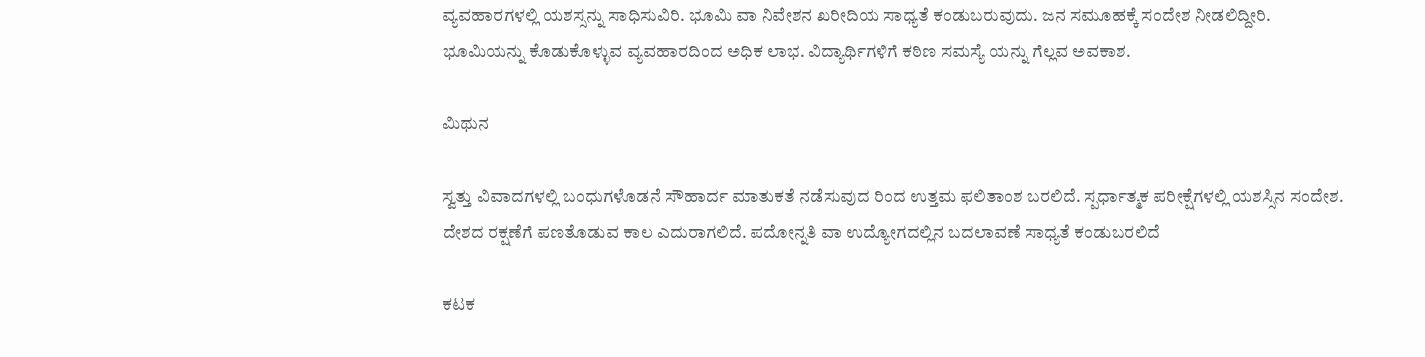ವ್ಯವಹಾರಗಳಲ್ಲಿ ಯಶಸ್ಸನ್ನು ಸಾಧಿಸುವಿರಿ. ಭೂಮಿ ವಾ ನಿವೇಶನ ಖರೀದಿಯ ಸಾಧ್ಯತೆ ಕಂಡುಬರುವುದು. ಜನ ಸಮೂಹಕ್ಕೆ ಸಂದೇಶ ನೀಡಲಿದ್ದೀರಿ. ಭೂಮಿಯನ್ನು ಕೊಡುಕೊಳ್ಳುವ ವ್ಯವಹಾರದಿಂದ ಅಧಿಕ ಲಾಭ. ವಿದ್ಯಾರ್ಥಿಗಳಿಗೆ ಕಠಿಣ ಸಮಸ್ಯೆ ಯನ್ನು ಗೆಲ್ಲವ ಅವಕಾಶ.

ಮಿಥುನ

ಸ್ವತ್ತು ವಿವಾದಗಳಲ್ಲಿ ಬಂಧುಗಳೊಡನೆ ಸೌಹಾರ್ದ ಮಾತುಕತೆ ನಡೆಸುವುದ ರಿಂದ ಉತ್ತಮ ಫಲಿತಾಂಶ ಬರಲಿದೆ. ಸ್ಪರ್ಧಾತ್ಮಕ ಪರೀಕ್ಷೆಗಳಲ್ಲಿ ಯಶಸ್ಸಿನ ಸಂದೇಶ. ದೇಶದ ರಕ್ಷಣೆಗೆ ಪಣತೊಡುವ ಕಾಲ ಎದುರಾಗಲಿದೆ. ಪದೋನ್ನತಿ ವಾ ಉದ್ಯೋಗದಲ್ಲಿನ ಬದಲಾವಣೆ ಸಾಧ್ಯತೆ ಕಂಡುಬರಲಿದೆ

ಕಟಕ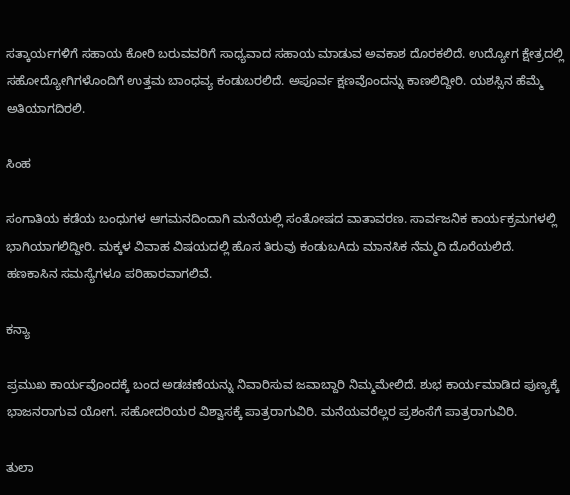ಸತ್ಕಾರ್ಯಗಳಿಗೆ ಸಹಾಯ ಕೋರಿ ಬರುವವರಿಗೆ ಸಾಧ್ಯವಾದ ಸಹಾಯ ಮಾಡುವ ಅವಕಾಶ ದೊರಕಲಿದೆ. ಉದ್ಯೋಗ ಕ್ಷೇತ್ರದಲ್ಲಿ ಸಹೋದ್ಯೋಗಿಗಳೊಂದಿಗೆ ಉತ್ತಮ ಬಾಂಧವ್ಯ ಕಂಡುಬರಲಿದೆ. ಅಪೂರ್ವ ಕ್ಷಣವೊಂದನ್ನು ಕಾಣಲಿದ್ದೀರಿ. ಯಶಸ್ಸಿನ ಹೆಮ್ಮೆ ಅತಿಯಾಗದಿರಲಿ.

ಸಿಂಹ

ಸಂಗಾತಿಯ ಕಡೆಯ ಬಂಧುಗಳ ಆಗಮನದಿಂದಾಗಿ ಮನೆಯಲ್ಲಿ ಸಂತೋಷದ ವಾತಾವರಣ. ಸಾರ್ವಜನಿಕ ಕಾರ್ಯಕ್ರಮಗಳಲ್ಲಿ ಭಾಗಿಯಾಗಲಿದ್ದೀರಿ. ಮಕ್ಕಳ ವಿವಾಹ ವಿಷಯದಲ್ಲಿ ಹೊಸ ತಿರುವು ಕಂಡುಬAದು ಮಾನಸಿಕ ನೆಮ್ಮದಿ ದೊರೆಯಲಿದೆ. ಹಣಕಾಸಿನ ಸಮಸ್ಯೆಗಳೂ ಪರಿಹಾರವಾಗಲಿವೆ.

ಕನ್ಯಾ

ಪ್ರಮುಖ ಕಾರ್ಯವೊಂದಕ್ಕೆ ಬಂದ ಅಡಚಣೆಯನ್ನು ನಿವಾರಿಸುವ ಜವಾಬ್ದಾರಿ ನಿಮ್ಮಮೇಲಿದೆ. ಶುಭ ಕಾರ್ಯಮಾಡಿದ ಪುಣ್ಯಕ್ಕೆ ಭಾಜನರಾಗುವ ಯೋಗ. ಸಹೋದರಿಯರ ವಿಶ್ವಾಸಕ್ಕೆ ಪಾತ್ರರಾಗುವಿರಿ. ಮನೆಯವರೆಲ್ಲರ ಪ್ರಶಂಸೆಗೆ ಪಾತ್ರರಾಗುವಿರಿ.

ತುಲಾ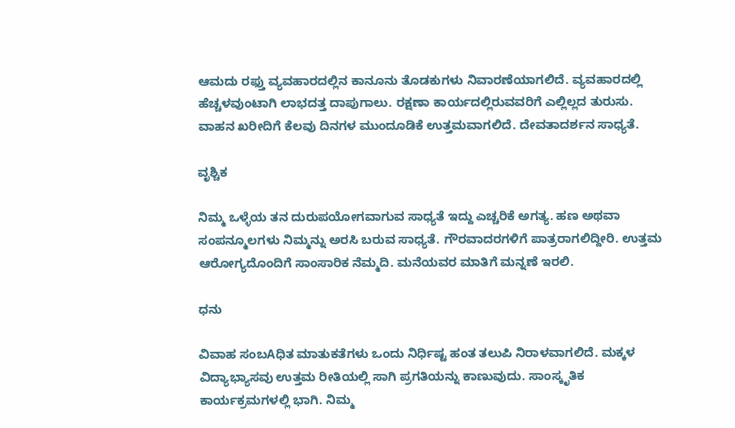ಆಮದು ರಫ್ತು ವ್ಯವಹಾರದಲ್ಲಿನ ಕಾನೂನು ತೊಡಕುಗಳು ನಿವಾರಣೆಯಾಗಲಿದೆ. ವ್ಯವಹಾರದಲ್ಲಿ ಹೆಚ್ಚಳವುಂಟಾಗಿ ಲಾಭದತ್ತ ದಾಪುಗಾಲು. ರಕ್ಷಣಾ ಕಾರ್ಯದಲ್ಲಿರುವವರಿಗೆ ಎಲ್ಲಿಲ್ಲದ ತುರುಸು. ವಾಹನ ಖರೀದಿಗೆ ಕೆಲವು ದಿನಗಳ ಮುಂದೂಡಿಕೆ ಉತ್ತಮವಾಗಲಿದೆ. ದೇವತಾದರ್ಶನ ಸಾಧ್ಯತೆ.

ವೃಶ್ಚಿಕ

ನಿಮ್ಮ ಒಳ್ಳೆಯ ತನ ದುರುಪಯೋಗವಾಗುವ ಸಾಧ್ಯತೆ ಇದ್ದು ಎಚ್ಚರಿಕೆ ಅಗತ್ಯ. ಹಣ ಅಥವಾ ಸಂಪನ್ಮೂಲಗಳು ನಿಮ್ಮನ್ನು ಅರಸಿ ಬರುವ ಸಾಧ್ಯತೆ. ಗೌರವಾದರಗಳಿಗೆ ಪಾತ್ರರಾಗಲಿದ್ದೀರಿ. ಉತ್ತಮ ಆರೋಗ್ಯದೊಂದಿಗೆ ಸಾಂಸಾರಿಕ ನೆಮ್ಮದಿ. ಮನೆಯವರ ಮಾತಿಗೆ ಮನ್ನಣೆ ಇರಲಿ.

ಧನು

ವಿವಾಹ ಸಂಬAಧಿತ ಮಾತುಕತೆಗಳು ಒಂದು ನಿರ್ಧಿಷ್ಟ ಹಂತ ತಲುಪಿ ನಿರಾಳವಾಗಲಿದೆ. ಮಕ್ಕಳ ವಿದ್ಯಾಭ್ಯಾಸವು ಉತ್ತಮ ರೀತಿಯಲ್ಲಿ ಸಾಗಿ ಪ್ರಗತಿಯನ್ನು ಕಾಣುವುದು. ಸಾಂಸ್ಕೃತಿಕ ಕಾರ್ಯಕ್ರಮಗಳಲ್ಲಿ ಭಾಗಿ. ನಿಮ್ಮ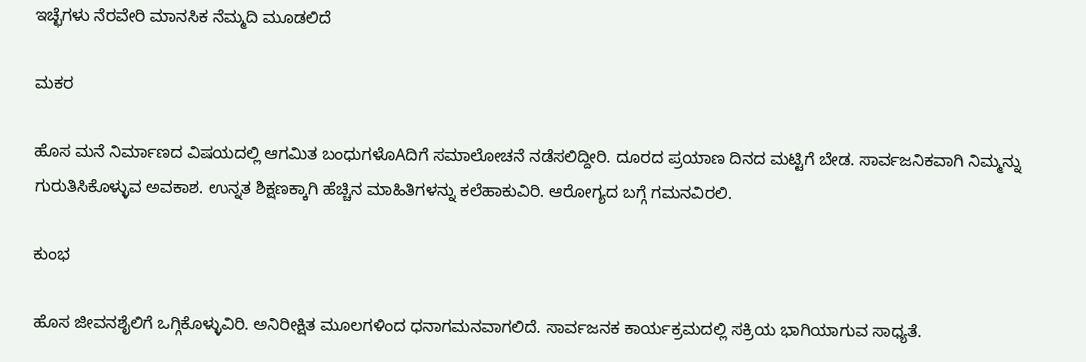ಇಚ್ಛೆಗಳು ನೆರವೇರಿ ಮಾನಸಿಕ ನೆಮ್ಮದಿ ಮೂಡಲಿದೆ

ಮಕರ

ಹೊಸ ಮನೆ ನಿರ್ಮಾಣದ ವಿಷಯದಲ್ಲಿ ಆಗಮಿತ ಬಂಧುಗಳೊAದಿಗೆ ಸಮಾಲೋಚನೆ ನಡೆಸಲಿದ್ದೀರಿ. ದೂರದ ಪ್ರಯಾಣ ದಿನದ ಮಟ್ಟಿಗೆ ಬೇಡ. ಸಾರ್ವಜನಿಕವಾಗಿ ನಿಮ್ಮನ್ನು ಗುರುತಿಸಿಕೊಳ್ಳುವ ಅವಕಾಶ. ಉನ್ನತ ಶಿಕ್ಷಣಕ್ಕಾಗಿ ಹೆಚ್ಚಿನ ಮಾಹಿತಿಗಳನ್ನು ಕಲೆಹಾಕುವಿರಿ. ಆರೋಗ್ಯದ ಬಗ್ಗೆ ಗಮನವಿರಲಿ.

ಕುಂಭ

ಹೊಸ ಜೀವನಶೈಲಿಗೆ ಒಗ್ಗಿಕೊಳ್ಳುವಿರಿ. ಅನಿರೀಕ್ಷಿತ ಮೂಲಗಳಿಂದ ಧನಾಗಮನವಾಗಲಿದೆ. ಸಾರ್ವಜನಕ ಕಾರ್ಯಕ್ರಮದಲ್ಲಿ ಸಕ್ರಿಯ ಭಾಗಿಯಾಗುವ ಸಾಧ್ಯತೆ.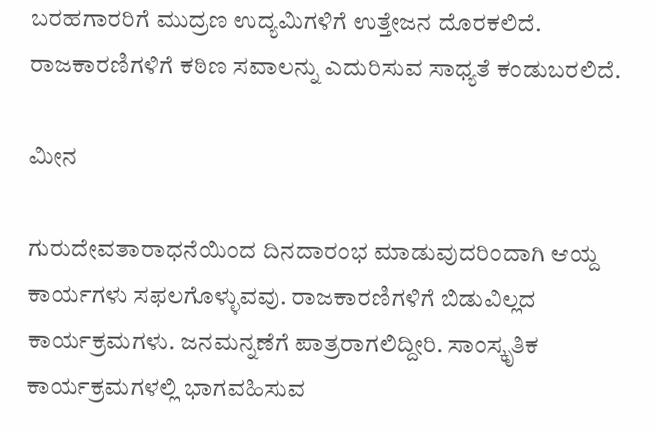ಬರಹಗಾರರಿಗೆ ಮುದ್ರಣ ಉದ್ಯಮಿಗಳಿಗೆ ಉತ್ತೇಜನ ದೊರಕಲಿದೆ. ರಾಜಕಾರಣಿಗಳಿಗೆ ಕಠಿಣ ಸವಾಲನ್ನು ಎದುರಿಸುವ ಸಾಧ್ಯತೆ ಕಂಡುಬರಲಿದೆ.

ಮೀನ

ಗುರುದೇವತಾರಾಧನೆಯಿಂದ ದಿನದಾರಂಭ ಮಾಡುವುದರಿಂದಾಗಿ ಆಯ್ದ ಕಾರ್ಯಗಳು ಸಫಲಗೊಳ್ಳುವವು. ರಾಜಕಾರಣಿಗಳಿಗೆ ಬಿಡುವಿಲ್ಲದ ಕಾರ್ಯಕ್ರಮಗಳು. ಜನಮನ್ನಣೆಗೆ ಪಾತ್ರರಾಗಲಿದ್ದೀರಿ. ಸಾಂಸ್ಕೃತಿಕ ಕಾರ್ಯಕ್ರಮಗಳಲ್ಲಿ ಭಾಗವಹಿಸುವ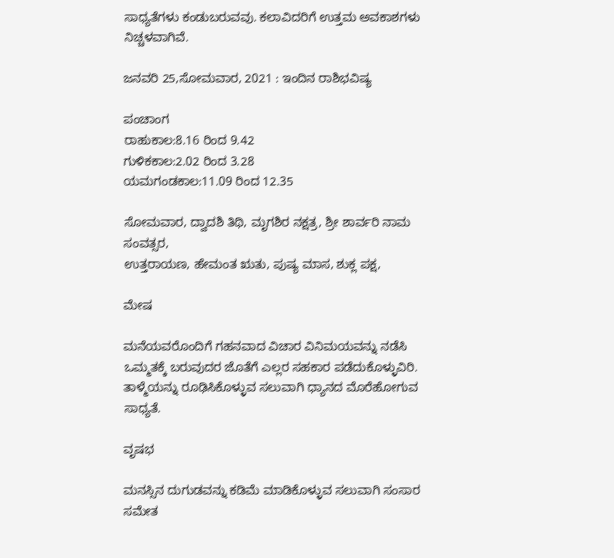ಸಾಧ್ಯತೆಗಳು ಕಂಡುಬರುವವು. ಕಲಾವಿದರಿಗೆ ಉತ್ತಮ ಅವಕಾಶಗಳು ನಿಚ್ಚಳವಾಗಿವೆ.

ಜನವರಿ 25,ಸೋಮವಾರ, 2021 : ಇಂದಿನ ರಾಶಿಭವಿಷ್ಯ

ಪಂಚಾಂಗ
ರಾಹುಕಾಲ:8.16 ರಿಂದ 9.42
ಗುಳಿಕಕಾಲ:2.02 ರಿಂದ 3.28
ಯಮಗಂಡಕಾಲ:11.09 ರಿಂದ 12.35

ಸೋಮವಾರ, ದ್ವಾದಶಿ ತಿಥಿ, ಮೃಗಶಿರ ನಕ್ಷತ್ರ, ಶ್ರೀ ಶಾರ್ವರಿ ನಾಮ ಸಂವತ್ಸರ,
ಉತ್ತರಾಯಣ, ಹೇಮಂತ ಋತು, ಪುಷ್ಯ ಮಾಸ, ಶುಕ್ಲ ಪಕ್ಷ,

ಮೇಷ

ಮನೆಯವರೊಂದಿಗೆ ಗಹನವಾದ ವಿಚಾರ ವಿನಿಮಯವನ್ನು ನಡೆಸಿ ಒಮ್ಮತಕ್ಕೆ ಬರುವುದರ ಜೊತೆಗೆ ಎಲ್ಲರ ಸಹಕಾರ ಪಡೆದುಕೊಳ್ಳುವಿರಿ. ತಾಳ್ಮೆಯನ್ನು ರೂಢಿಸಿಕೊಳ್ಳುವ ಸಲುವಾಗಿ ಧ್ಯಾನದ ಮೊರೆಹೋಗುವ ಸಾಧ್ಯತೆ.

ವೃಷಭ

ಮನಸ್ಸಿನ ದುಗುಡವನ್ನು ಕಡಿಮೆ ಮಾಡಿಕೊಳ್ಳುವ ಸಲುವಾಗಿ ಸಂಸಾರ ಸಮೇತ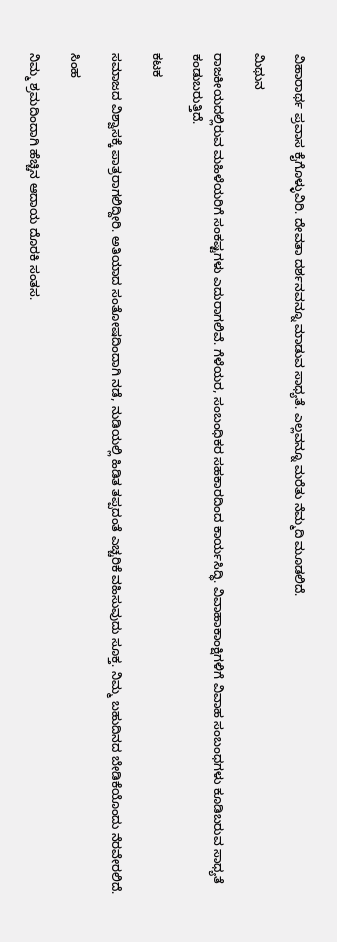ವಿಹಾರಾರ್ಥ ಪ್ರವಾಸ ಕೈಗೊಳ್ಳುವಿರಿ. ದೇವತಾ ದರ್ಶನವನ್ನೂ ಮಾಡುವ ಸಾಧ್ಯತೆ. ಎಲ್ಲವನ್ನೂ ಮರೆತು ನೆಮ್ಮದಿ ಮೂಡಲಿದೆ.

ಮಿಥುನ

ರಾಜಕೀಯದಲ್ಲಿರುವ ಮಹಿಳೆಯರಿಗೆ ಸಂಕಷ್ಟಗಳು ಎದುರಾಗಲಿವೆ. ಗೆಳೆಯರ, ಸಂಬಂಧಿಕರ ಸಹಕಾರದಿಂದ ಕಾರ್ಯಸಿದ್ಧಿ. ವಿವಾಹಾಕಾಂಕ್ಷಿಗಳಿಗೆ ವಿವಾಹ ಸಂಬಂಧಗಳು ಕೂಡಿಬರುವ ಸಾಧ್ಯತೆ ಕಂಡುಬರುತ್ತಿದೆ.

ಕಟಕ

ಸಮಾಜದ ವಿಶ್ವಾಸಕ್ಕೆ ಪಾತ್ರರಾಗಲಿದ್ದೀರಿ. ಅತಿಯಾದ ಸಂತೋಷದಿಂದಾಗಿ ನಡೆ, ನುಡಿಯಲ್ಲಿ ಹಿಡಿತ ತಪ್ಪದಂತೆ ಎಚ್ಚರಿಕೆ ವಹಿಸುವುದು ಸೂಕ್ತ. ನಿಮ್ಮ ಬಹುದಿನದ ಬೇಡಿಕೆಯೊಂದು ನೆರವೇರಲಿದೆ.

ಸಿಂಹ

ನಿಮ್ಮ ಶ್ರಮದಿಂದಾಗಿ ಹೆಚ್ಚಿನ ಆದಾಯ ದೊರಕಿ ಸಂತಸ.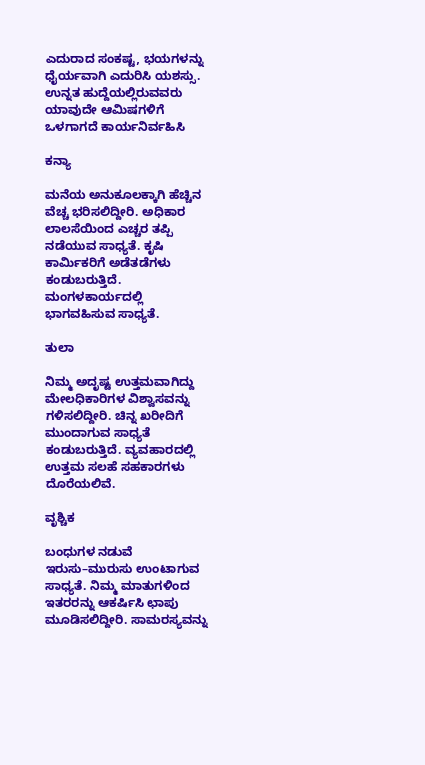ಎದುರಾದ ಸಂಕಷ್ಟ, ಭಯಗಳನ್ನು ಧೈರ್ಯವಾಗಿ ಎದುರಿಸಿ ಯಶಸ್ಸು. ಉನ್ನತ ಹುದ್ದೆಯಲ್ಲಿರುವವರು ಯಾವುದೇ ಆಮಿಷಗಳಿಗೆ ಒಳಗಾಗದೆ ಕಾರ್ಯನಿರ್ವಹಿಸಿ

ಕನ್ಯಾ

ಮನೆಯ ಅನುಕೂಲಕ್ಕಾಗಿ ಹೆಚ್ಚಿನ ವೆಚ್ಚ ಭರಿಸಲಿದ್ದೀರಿ. ಅಧಿಕಾರ ಲಾಲಸೆಯಿಂದ ಎಚ್ಚರ ತಪ್ಪಿ ನಡೆಯುವ ಸಾಧ್ಯತೆ. ಕೃಷಿ ಕಾರ್ಮಿಕರಿಗೆ ಅಡೆತಡೆಗಳು ಕಂಡುಬರುತ್ತಿದೆ. ಮಂಗಳಕಾರ್ಯದಲ್ಲಿ ಭಾಗವಹಿಸುವ ಸಾಧ್ಯತೆ.

ತುಲಾ

ನಿಮ್ಮ ಅದೃಷ್ಟ ಉತ್ತಮವಾಗಿದ್ದು ಮೇಲಧಿಕಾರಿಗಳ ವಿಶ್ವಾಸವನ್ನು ಗಳಿಸಲಿದ್ದೀರಿ. ಚಿನ್ನ ಖರೀದಿಗೆ ಮುಂದಾಗುವ ಸಾಧ್ಯತೆ ಕಂಡುಬರುತ್ತಿದೆ. ವ್ಯವಹಾರದಲ್ಲಿ ಉತ್ತಮ ಸಲಹೆ ಸಹಕಾರಗಳು ದೊರೆಯಲಿವೆ.

ವೃಶ್ಚಿಕ

ಬಂಧುಗಳ ನಡುವೆ ಇರುಸು–ಮುರುಸು ಉಂಟಾಗುವ ಸಾಧ್ಯತೆ. ನಿಮ್ಮ ಮಾತುಗಳಿಂದ ಇತರರನ್ನು ಆಕರ್ಷಿಸಿ ಛಾಪು ಮೂಡಿಸಲಿದ್ದೀರಿ. ಸಾಮರಸ್ಯವನ್ನು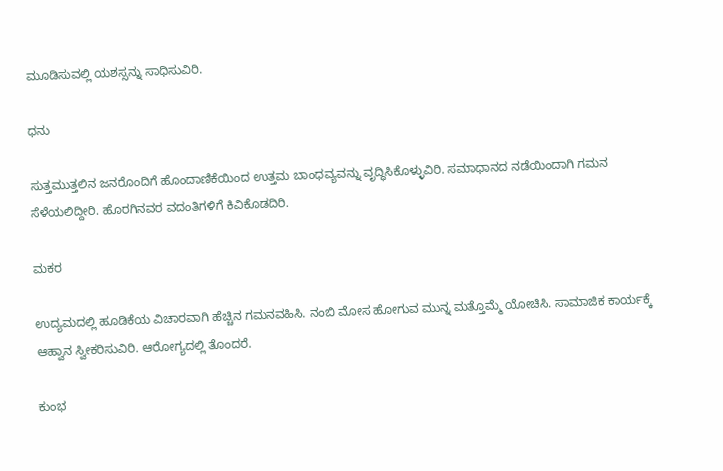ಮೂಡಿಸುವಲ್ಲಿ ಯಶಸ್ಸನ್ನು ಸಾಧಿಸುವಿರಿ.

ಧನು

ಸುತ್ತಮುತ್ತಲಿನ ಜನರೊಂದಿಗೆ ಹೊಂದಾಣಿಕೆಯಿಂದ ಉತ್ತಮ ಬಾಂಧವ್ಯವನ್ನು ವೃದ್ಧಿಸಿಕೊಳ್ಳುವಿರಿ. ಸಮಾಧಾನದ ನಡೆಯಿಂದಾಗಿ ಗಮನ ಸೆಳೆಯಲಿದ್ದೀರಿ. ಹೊರಗಿನವರ ವದಂತಿಗಳಿಗೆ ಕಿವಿಕೊಡದಿರಿ.

ಮಕರ

ಉದ್ಯಮದಲ್ಲಿ ಹೂಡಿಕೆಯ ವಿಚಾರವಾಗಿ ಹೆಚ್ಚಿನ ಗಮನವಹಿಸಿ. ನಂಬಿ ಮೋಸ ಹೋಗುವ ಮುನ್ನ ಮತ್ತೊಮ್ಮೆ ಯೋಚಿಸಿ. ಸಾಮಾಜಿಕ ಕಾರ್ಯಕ್ಕೆ ಆಹ್ವಾನ ಸ್ವೀಕರಿಸುವಿರಿ. ಆರೋಗ್ಯದಲ್ಲಿ ತೊಂದರೆ.

ಕುಂಭ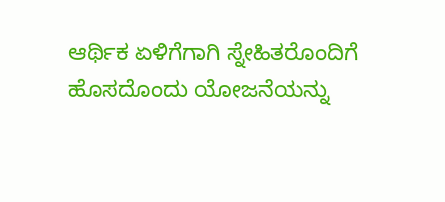ಆರ್ಥಿಕ ಏಳಿಗೆಗಾಗಿ ಸ್ನೇಹಿತರೊಂದಿಗೆ ಹೊಸದೊಂದು ಯೋಜನೆಯನ್ನು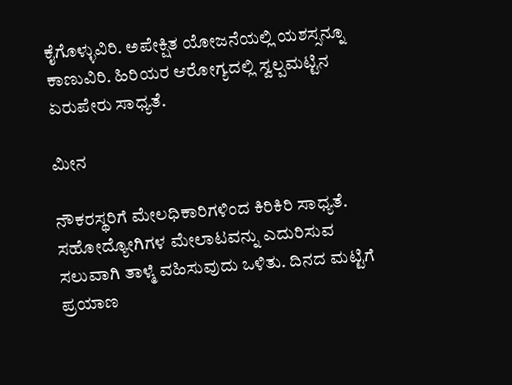ಕೈಗೊಳ್ಳುವಿರಿ. ಅಪೇಕ್ಷಿತ ಯೋಜನೆಯಲ್ಲಿ ಯಶಸ್ಸನ್ನೂ ಕಾಣುವಿರಿ. ಹಿರಿಯರ ಆರೋಗ್ಯದಲ್ಲಿ ಸ್ವಲ್ಪಮಟ್ಟಿನ ಏರುಪೇರು ಸಾಧ್ಯತೆ.

ಮೀನ

ನೌಕರಸ್ಥರಿಗೆ ಮೇಲಧಿಕಾರಿಗಳಿಂದ ಕಿರಿಕಿರಿ ಸಾಧ್ಯತೆ. ಸಹೋದ್ಯೋಗಿಗಳ ಮೇಲಾಟವನ್ನು ಎದುರಿಸುವ ಸಲುವಾಗಿ ತಾಳ್ಮೆ ವಹಿಸುವುದು ಒಳಿತು. ದಿನದ ಮಟ್ಟಿಗೆ ಪ್ರಯಾಣ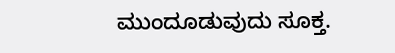ಮುಂದೂಡುವುದು ಸೂಕ್ತ.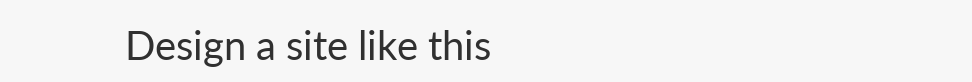Design a site like this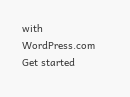with WordPress.com
Get started